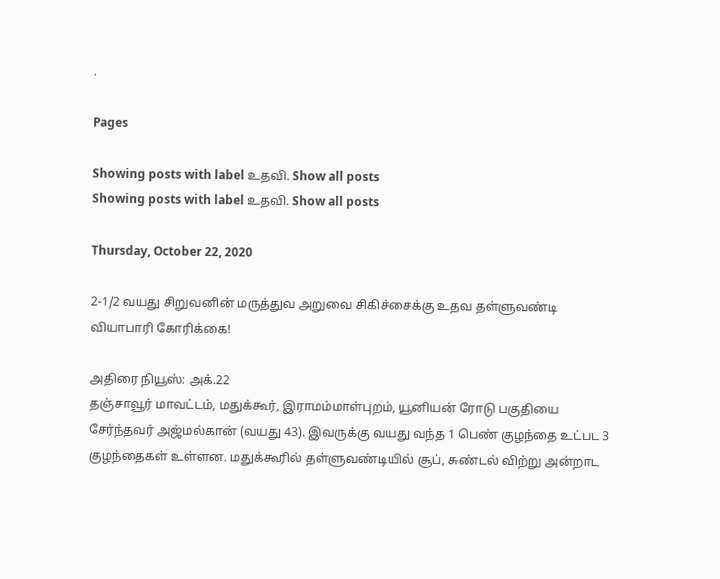.

Pages

Showing posts with label உதவி. Show all posts
Showing posts with label உதவி. Show all posts

Thursday, October 22, 2020

2-1/2 வயது சிறுவனின் மருத்துவ அறுவை சிகிச்சைக்கு உதவ தள்ளுவண்டி வியாபாரி கோரிக்கை!

அதிரை நியூஸ்: அக்.22
தஞ்சாவூர் மாவட்டம், மதுக்கூர், இராமம்மாள்புறம், யூனியன் ரோடு பகுதியை சேர்ந்தவர் அஜ்மல்கான் (வயது 43). இவருக்கு வயது வந்த 1 பெண் குழந்தை உட்பட 3 குழந்தைகள் உள்ளன. மதுக்கூரில் தள்ளுவண்டியில் சூப், சுண்டல் விற்று அன்றாட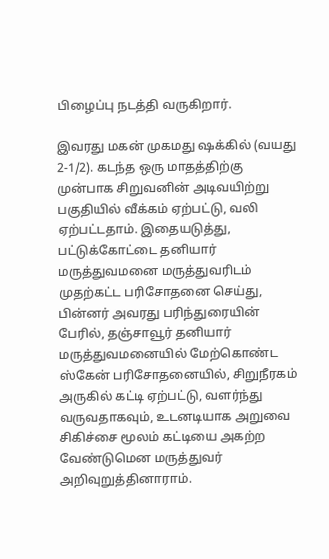பிழைப்பு நடத்தி வருகிறார்.

இவரது மகன் முகமது ஷக்கில் (வயது 2-1/2). கடந்த ஒரு மாதத்திற்கு முன்பாக சிறுவனின் அடிவயிற்று பகுதியில் வீக்கம் ஏற்பட்டு, வலி ஏற்பட்டதாம். இதையடுத்து, பட்டுக்கோட்டை தனியார் மருத்துவமனை மருத்துவரிடம் முதற்கட்ட பரிசோதனை செய்து, பின்னர் அவரது பரிந்துரையின் பேரில், தஞ்சாவூர் தனியார் மருத்துவமனையில் மேற்கொண்ட ஸ்கேன் பரிசோதனையில், சிறுநீரகம் அருகில் கட்டி ஏற்பட்டு, வளர்ந்து வருவதாகவும், உடனடியாக அறுவை சிகிச்சை மூலம் கட்டியை அகற்ற வேண்டுமென மருத்துவர் அறிவுறுத்தினாராம்.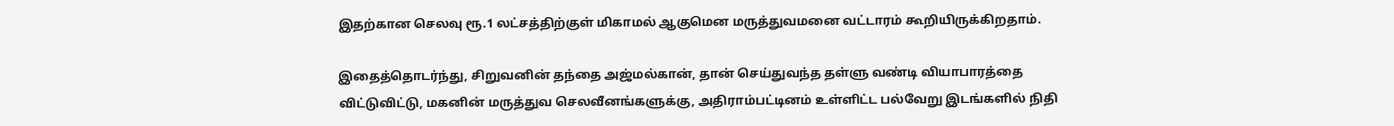இதற்கான செலவு ரூ.1 லட்சத்திற்குள் மிகாமல் ஆகுமென மருத்துவமனை வட்டாரம் கூறியிருக்கிறதாம்.

இதைத்தொடர்ந்து, சிறுவனின் தந்தை அஜ்மல்கான், தான் செய்துவந்த தள்ளு வண்டி வியாபாரத்தை விட்டுவிட்டு, மகனின் மருத்துவ செலவீனங்களுக்கு, அதிராம்பட்டினம் உள்ளிட்ட பல்வேறு இடங்களில் நிதி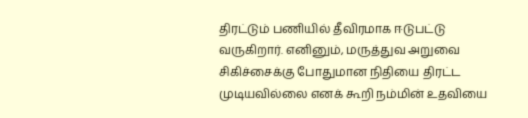திரட்டும் பணியில் தீவிரமாக ஈடுபட்டு வருகிறார். எனினும், மருத்துவ அறுவை சிகிச்சைக்கு போதுமான நிதியை திரட்ட முடியவில்லை எனக் கூறி நம்மின் உதவியை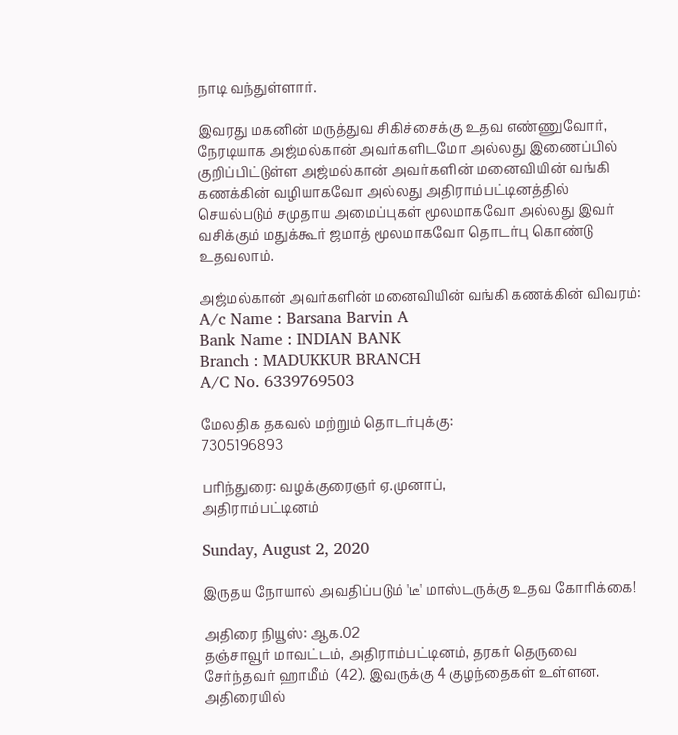நாடி வந்துள்ளார்.

இவரது மகனின் மருத்துவ சிகிச்சைக்கு உதவ எண்ணுவோர், நேரடியாக அஜ்மல்கான் அவர்களிடமோ அல்லது இணைப்பில் குறிப்பிட்டுள்ள அஜ்மல்கான் அவர்களின் மனைவியின் வங்கி கணக்கின் வழியாகவோ அல்லது அதிராம்பட்டினத்தில் செயல்படும் சமுதாய அமைப்புகள் மூலமாகவோ அல்லது இவர் வசிக்கும் மதுக்கூர் ஜமாத் மூலமாகவோ தொடர்பு கொண்டு உதவலாம்.

அஜ்மல்கான் அவர்களின் மனைவியின் வங்கி கணக்கின் விவரம்:
A/c Name : Barsana Barvin A
Bank Name : INDIAN BANK
Branch : MADUKKUR BRANCH
A/C No. 6339769503

மேலதிக தகவல் மற்றும் தொடர்புக்கு:
7305196893

பரிந்துரை: வழக்குரைஞர் ஏ.முனாப்,
அதிராம்பட்டினம்

Sunday, August 2, 2020

இருதய நோயால் அவதிப்படும் 'டீ' மாஸ்டருக்கு உதவ கோரிக்கை!

அதிரை நியூஸ்: ஆக.02
தஞ்சாவூர் மாவட்டம், அதிராம்பட்டினம், தரகர் தெருவை சேர்ந்தவர் ஹாமீம்  (42). இவருக்கு 4 குழந்தைகள் உள்ளன. அதிரையில்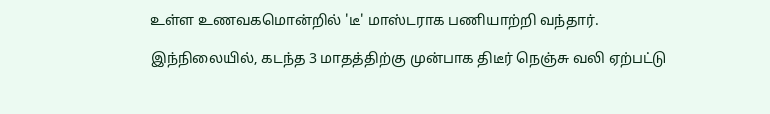உள்ள உணவகமொன்றில் 'டீ' மாஸ்டராக பணியாற்றி வந்தார்.

இந்நிலையில், கடந்த 3 மாதத்திற்கு முன்பாக திடீர் நெஞ்சு வலி ஏற்பட்டு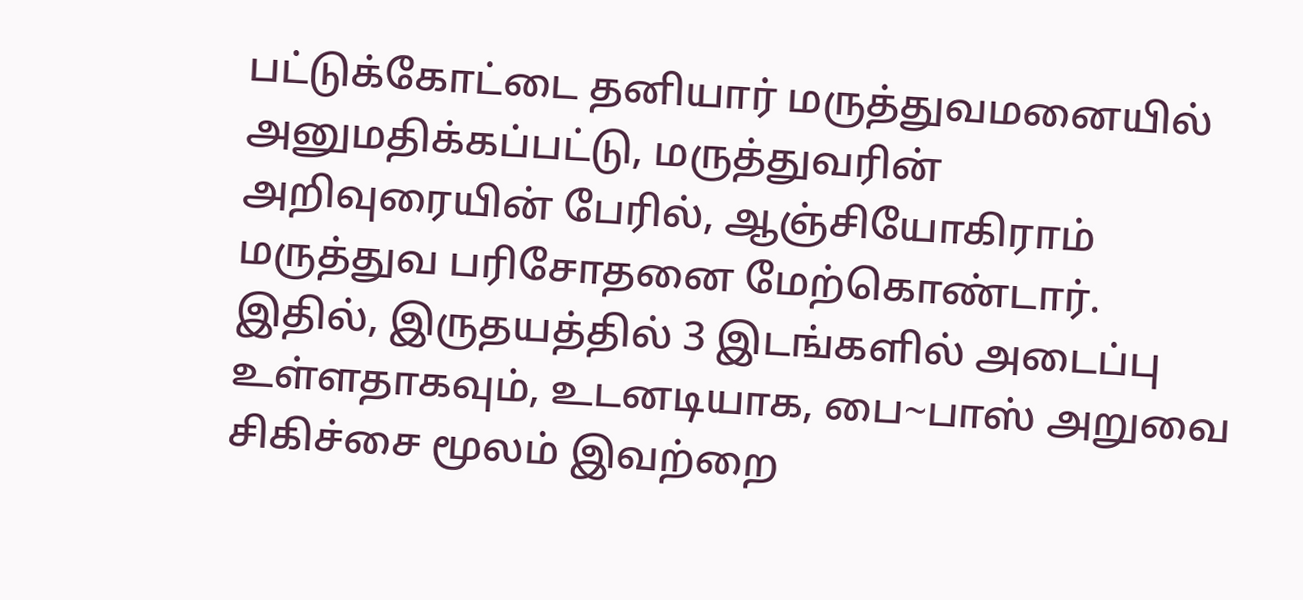பட்டுக்கோட்டை தனியார் மருத்துவமனையில் அனுமதிக்கப்பட்டு, மருத்துவரின் அறிவுரையின் பேரில், ஆஞ்சியோகிராம் மருத்துவ பரிசோதனை மேற்கொண்டார். இதில், இருதயத்தில் 3 இடங்களில் அடைப்பு உள்ளதாகவும், உடனடியாக, பை~பாஸ் அறுவை சிகிச்சை மூலம் இவற்றை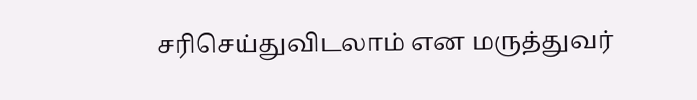சரிசெய்துவிடலாம் என மருத்துவர்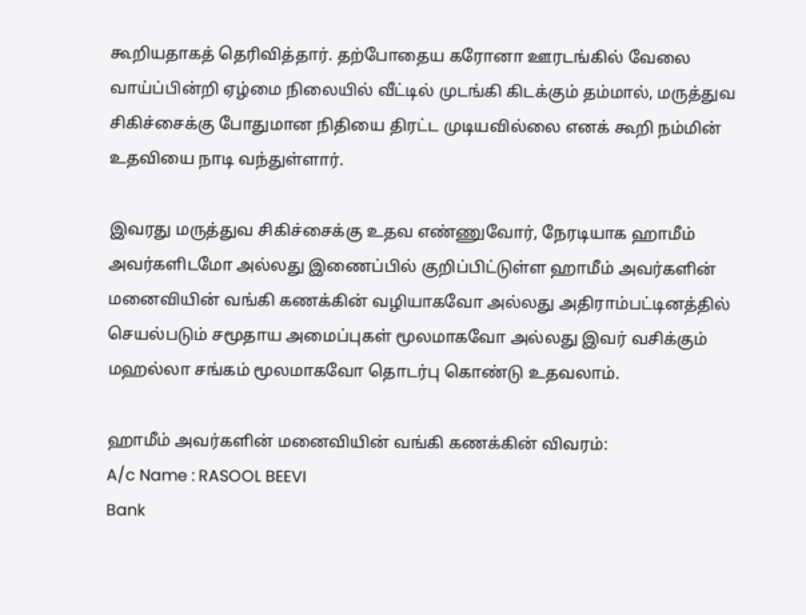கூறியதாகத் தெரிவித்தார். தற்போதைய கரோனா ஊரடங்கில் வேலை வாய்ப்பின்றி ஏழ்மை நிலையில் வீட்டில் முடங்கி கிடக்கும் தம்மால், மருத்துவ சிகிச்சைக்கு போதுமான நிதியை திரட்ட முடியவில்லை எனக் கூறி நம்மின் உதவியை நாடி வந்துள்ளார்.

இவரது மருத்துவ சிகிச்சைக்கு உதவ எண்ணுவோர், நேரடியாக ஹாமீம் அவர்களிடமோ அல்லது இணைப்பில் குறிப்பிட்டுள்ள ஹாமீம் அவர்களின் மனைவியின் வங்கி கணக்கின் வழியாகவோ அல்லது அதிராம்பட்டினத்தில் செயல்படும் சமூதாய அமைப்புகள் மூலமாகவோ அல்லது இவர் வசிக்கும் மஹல்லா சங்கம் மூலமாகவோ தொடர்பு கொண்டு உதவலாம்.

ஹாமீம் அவர்களின் மனைவியின் வங்கி கணக்கின் விவரம்:
A/c Name : RASOOL BEEVI
Bank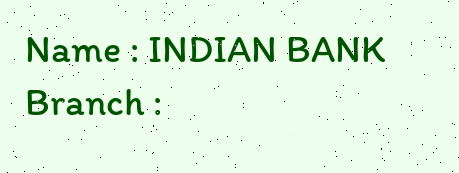Name : INDIAN BANK
Branch :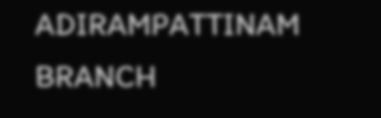ADIRAMPATTINAM BRANCH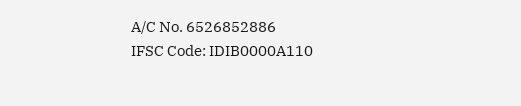A/C No. 6526852886
IFSC Code: IDIB0000A110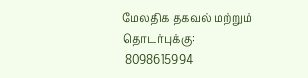மேலதிக தகவல் மற்றும் தொடர்புக்கு:
 8098615994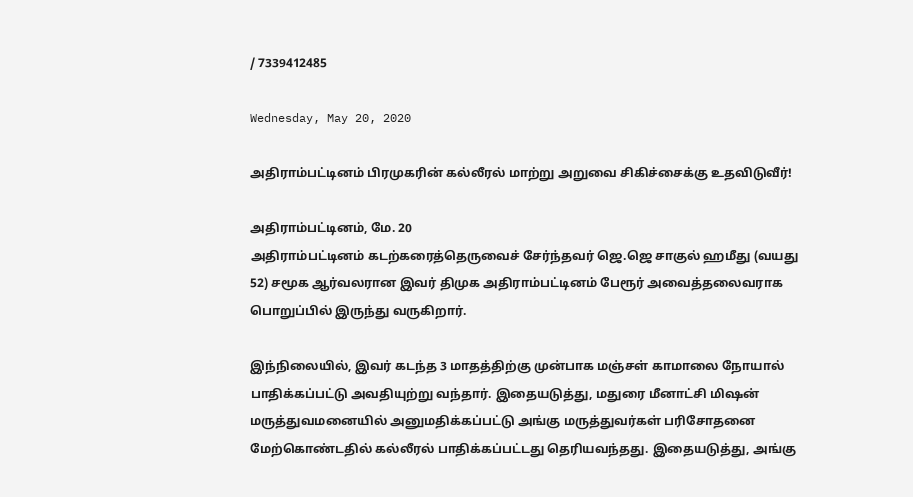/ 7339412485

Wednesday, May 20, 2020

அதிராம்பட்டினம் பிரமுகரின் கல்லீரல் மாற்று அறுவை சிகிச்சைக்கு உதவிடுவீர்!

அதிராம்பட்டினம், மே. 20
அதிராம்பட்டினம் கடற்கரைத்தெருவைச் சேர்ந்தவர் ஜெ.ஜெ சாகுல் ஹமீது (வயது 52) சமூக ஆர்வலரான இவர் திமுக அதிராம்பட்டினம் பேரூர் அவைத்தலைவராக பொறுப்பில் இருந்து வருகிறார்.

இந்நிலையில், இவர் கடந்த 3 மாதத்திற்கு முன்பாக மஞ்சள் காமாலை நோயால் பாதிக்கப்பட்டு அவதியுற்று வந்தார். இதையடுத்து, மதுரை மீனாட்சி மிஷன் மருத்துவமனையில் அனுமதிக்கப்பட்டு அங்கு மருத்துவர்கள் பரிசோதனை மேற்கொண்டதில் கல்லீரல் பாதிக்கப்பட்டது தெரியவந்தது. இதையடுத்து, அங்கு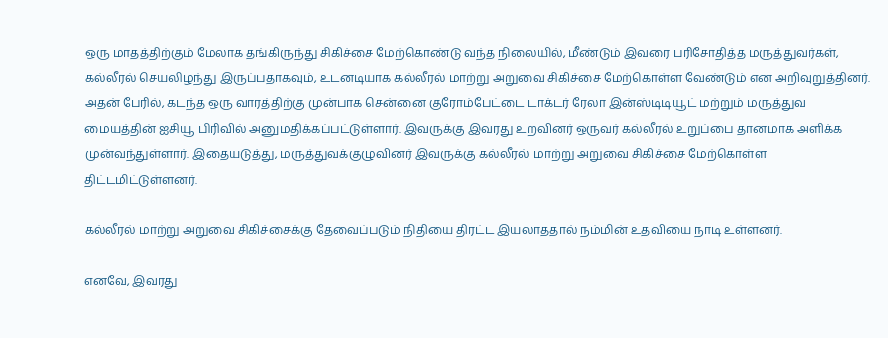ஒரு மாதத்திற்கும் மேலாக தங்கிருந்து சிகிச்சை மேற்கொண்டு வந்த நிலையில், மீண்டும் இவரை பரிசோதித்த மருத்துவர்கள், கல்லீரல் செயலிழந்து இருப்பதாகவும், உடனடியாக கல்லீரல் மாற்று அறுவை சிகிச்சை மேற்கொள்ள வேண்டும் என அறிவுறுத்தினர். அதன் பேரில், கடந்த ஒரு வாரத்திற்கு முன்பாக சென்னை குரோம்பேட்டை டாக்டர் ரேலா இன்ஸ்டிடியூட் மற்றும் மருத்துவ மையத்தின் ஐசியூ பிரிவில் அனுமதிக்கப்பட்டுள்ளார். இவருக்கு இவரது உறவினர் ஒருவர் கல்லீரல் உறுப்பை தானமாக அளிக்க முன்வந்துள்ளார். இதையடுத்து, மருத்துவக்குழுவினர் இவருக்கு கல்லீரல் மாற்று அறுவை சிகிச்சை மேற்கொள்ள திட்டமிட்டுள்ளனர்.

கல்லீரல் மாற்று அறுவை சிகிச்சைக்கு தேவைப்படும் நிதியை திரட்ட இயலாததால் நம்மின் உதவியை நாடி உள்ளனர்.

எனவே, இவரது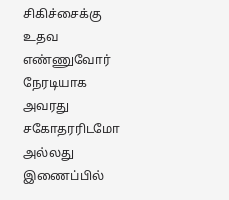சிகிச்சைக்கு உதவ எண்ணுவோர் நேரடியாக அவரது சகோதரரிடமோ அல்லது இணைப்பில்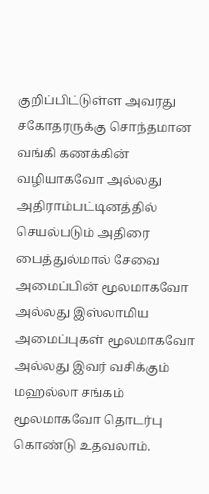குறிப்பிட்டுள்ள அவரது சகோதரருக்கு சொந்தமான வங்கி கணக்கின் வழியாகவோ அல்லது அதிராம்பட்டினத்தில் செயல்படும் அதிரை பைத்துல்மால் சேவை அமைப்பின் மூலமாகவோ அல்லது இஸ்லாமிய அமைப்புகள் மூலமாகவோ அல்லது இவர் வசிக்கும் மஹல்லா சங்கம் மூலமாகவோ தொடர்பு கொண்டு உதவலாம்.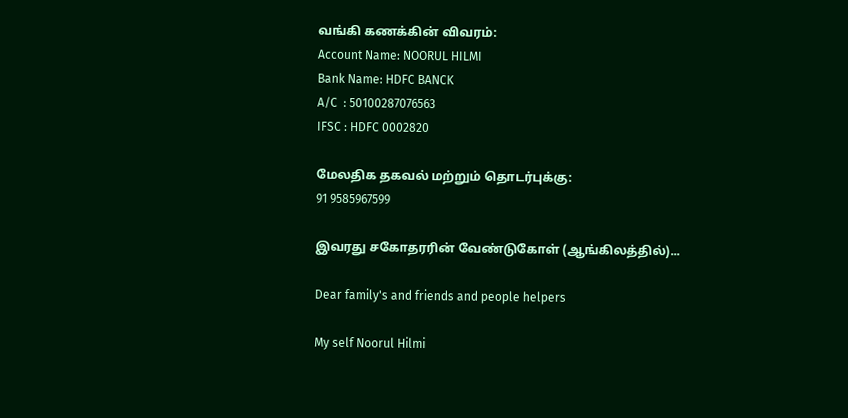வங்கி கணக்கின் விவரம்:
Account Name: NOORUL HILMI
Bank Name: HDFC BANCK
A/C  : 50100287076563
IFSC : HDFC 0002820

மேலதிக தகவல் மற்றும் தொடர்புக்கு:
91 9585967599

இவரது சகோதரரின் வேண்டுகோள் (ஆங்கிலத்தில்)...

Dear family's and friends and people helpers

My self Noorul Hilmi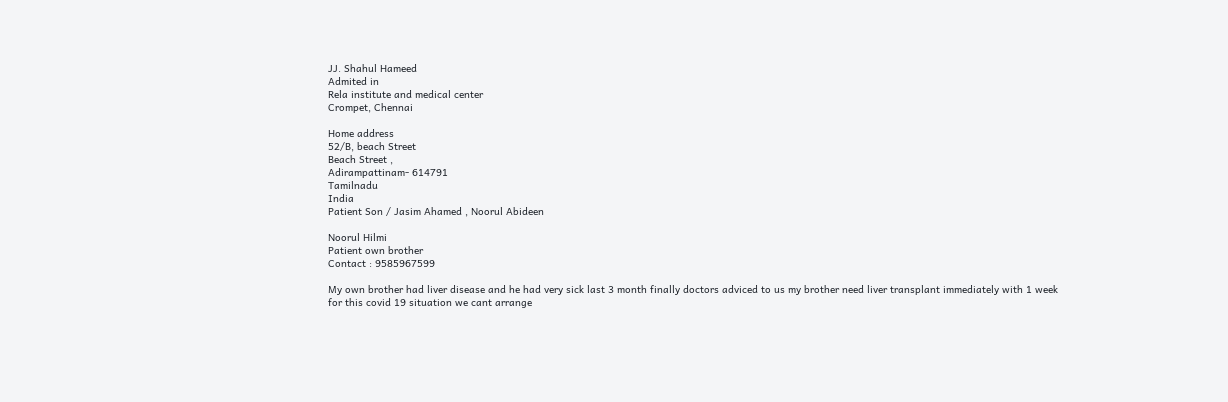JJ. Shahul Hameed
Admited in
Rela institute and medical center
Crompet, Chennai

Home address
52/B, beach Street
Beach Street ,
Adirampattinam- 614791
Tamilnadu
India
Patient Son / Jasim Ahamed , Noorul Abideen

Noorul Hilmi
Patient own brother
Contact : 9585967599

My own brother had liver disease and he had very sick last 3 month finally doctors adviced to us my brother need liver transplant immediately with 1 week for this covid 19 situation we cant arrange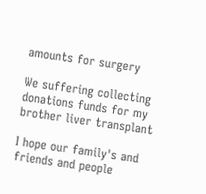amounts for surgery

We suffering collecting donations funds for my brother liver transplant

I hope our family's and friends and people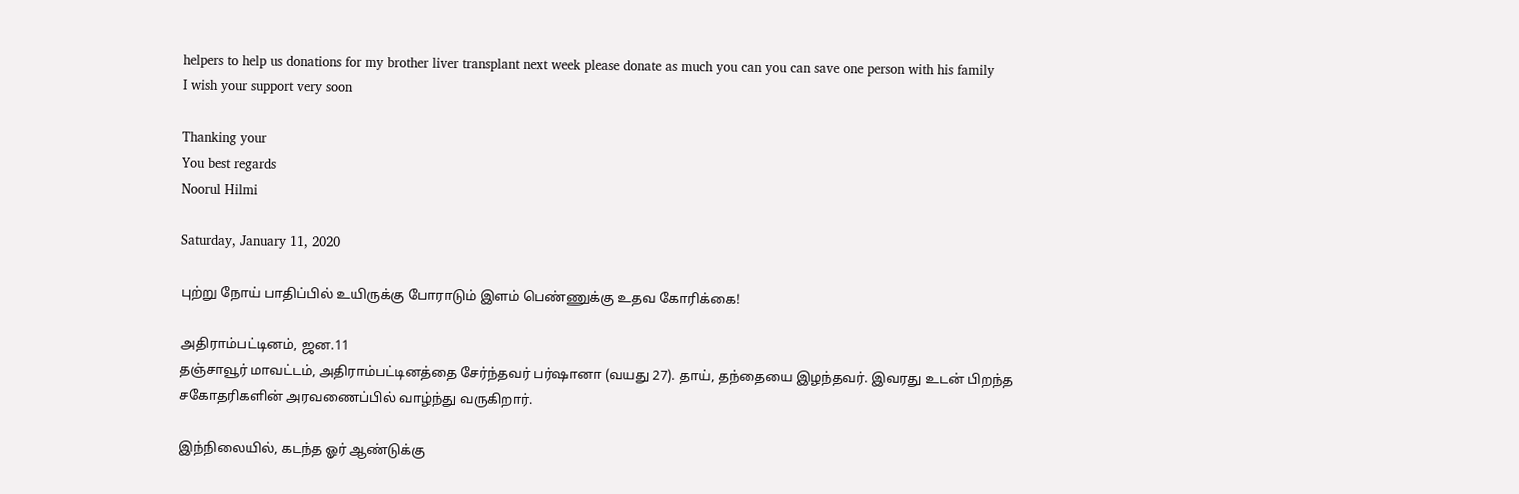helpers to help us donations for my brother liver transplant next week please donate as much you can you can save one person with his family
I wish your support very soon

Thanking your
You best regards
Noorul Hilmi

Saturday, January 11, 2020

புற்று நோய் பாதிப்பில் உயிருக்கு போராடும் இளம் பெண்ணுக்கு உதவ கோரிக்கை!

அதிராம்பட்டினம், ஜன.11
தஞ்சாவூர் மாவட்டம், அதிராம்பட்டினத்தை சேர்ந்தவர் பர்ஷானா (வயது 27). தாய், தந்தையை இழந்தவர். இவரது உடன் பிறந்த சகோதரிகளின் அரவணைப்பில் வாழ்ந்து வருகிறார்.

இந்நிலையில், கடந்த ஓர் ஆண்டுக்கு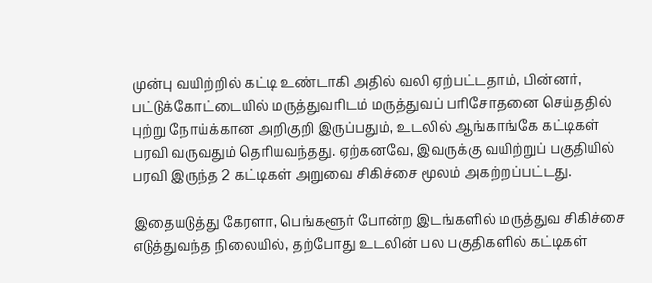முன்பு வயிற்றில் கட்டி உண்டாகி அதில் வலி ஏற்பட்டதாம், பின்னர், பட்டுக்கோட்டையில் மருத்துவரிடம் மருத்துவப் பரிசோதனை செய்ததில் புற்று நோய்க்கான அறிகுறி இருப்பதும், உடலில் ஆங்காங்கே கட்டிகள் பரவி வருவதும் தெரியவந்தது. ஏற்கனவே, இவருக்கு வயிற்றுப் பகுதியில் பரவி இருந்த 2 கட்டிகள் அறுவை சிகிச்சை மூலம் அகற்றப்பட்டது.

இதையடுத்து கேரளா, பெங்களூர் போன்ற இடங்களில் மருத்துவ சிகிச்சை எடுத்துவந்த நிலையில், தற்போது உடலின் பல பகுதிகளில் கட்டிகள்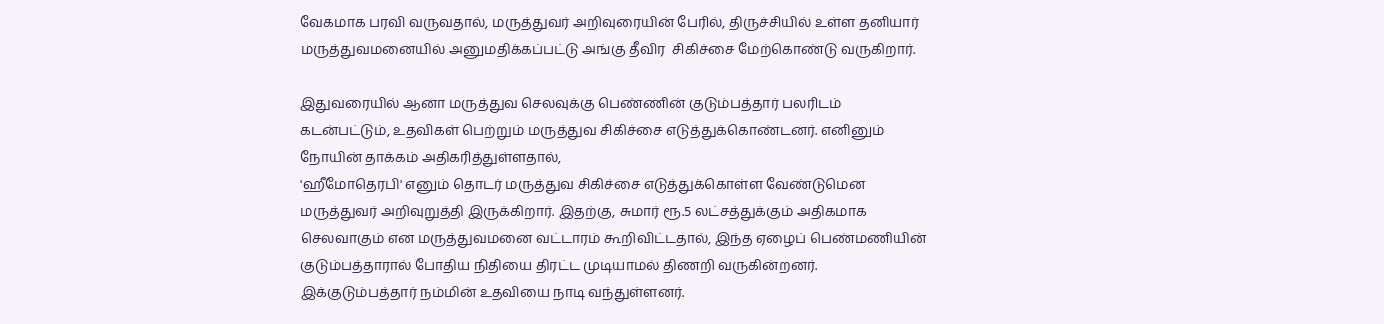வேகமாக பரவி வருவதால், மருத்துவர் அறிவுரையின் பேரில், திருச்சியில் உள்ள தனியார் மருத்துவமனையில் அனுமதிக்கப்பட்டு அங்கு தீவிர  சிகிச்சை மேற்கொண்டு வருகிறார்.

இதுவரையில் ஆனா மருத்துவ செலவுக்கு பெண்ணின் குடும்பத்தார் பலரிடம் கடன்பட்டும், உதவிகள் பெற்றும் மருத்துவ சிகிச்சை எடுத்துக்கொண்டனர். எனினும் நோயின் தாக்கம் அதிகரித்துள்ளதால்,
'ஹீமோதெரபி' எனும் தொடர் மருத்துவ சிகிச்சை எடுத்துக்கொள்ள வேண்டுமென மருத்துவர் அறிவுறுத்தி இருக்கிறார். இதற்கு, சுமார் ரூ.5 லட்சத்துக்கும் அதிகமாக செலவாகும் என மருத்துவமனை வட்டாரம் கூறிவிட்டதால், இந்த ஏழைப் பெண்மணியின் குடும்பத்தாரால் போதிய நிதியை திரட்ட முடியாமல் திணறி வருகின்றனர். இக்குடும்பத்தார் நம்மின் உதவியை நாடி வந்துள்ளனர்.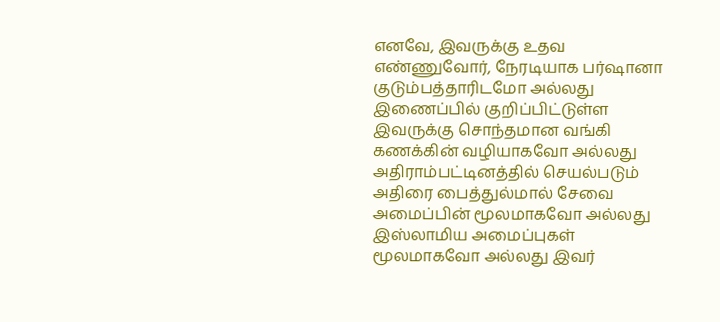எனவே, இவருக்கு உதவ எண்ணுவோர், நேரடியாக பர்ஷானா குடும்பத்தாரிடமோ அல்லது இணைப்பில் குறிப்பிட்டுள்ள இவருக்கு சொந்தமான வங்கி கணக்கின் வழியாகவோ அல்லது அதிராம்பட்டினத்தில் செயல்படும் அதிரை பைத்துல்மால் சேவை அமைப்பின் மூலமாகவோ அல்லது இஸ்லாமிய அமைப்புகள் மூலமாகவோ அல்லது இவர்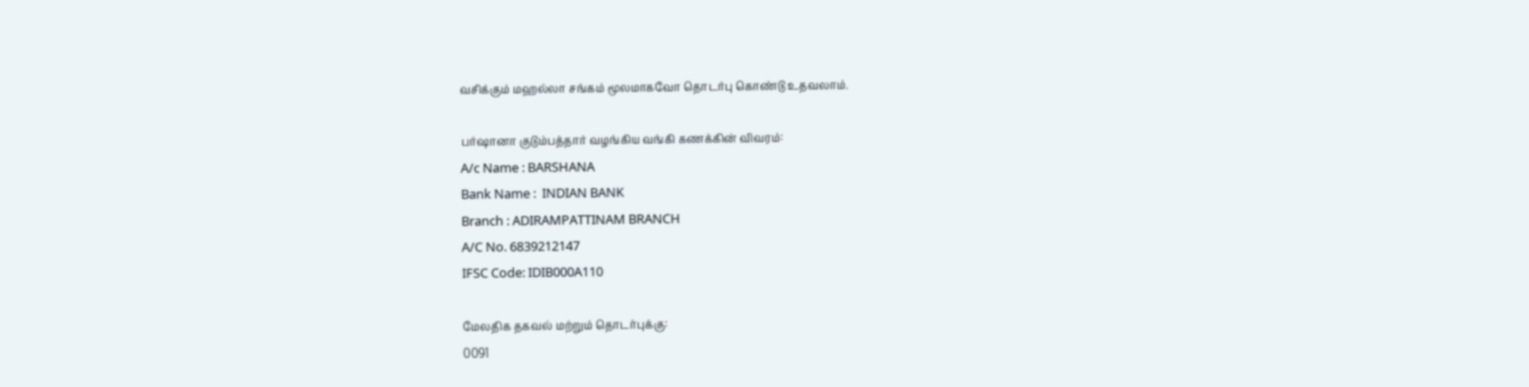வசிக்கும் மஹல்லா சங்கம் மூலமாகவோ தொடர்பு கொண்டு உதவலாம்.

பர்ஷானா குடும்பத்தார் வழங்கிய வங்கி கணக்கின் விவரம்:
A/c Name : BARSHANA
Bank Name :  INDIAN BANK
Branch : ADIRAMPATTINAM BRANCH
A/C No. 6839212147
IFSC Code: IDIB000A110

மேலதிக தகவல் மற்றும் தொடர்புக்கு:
0091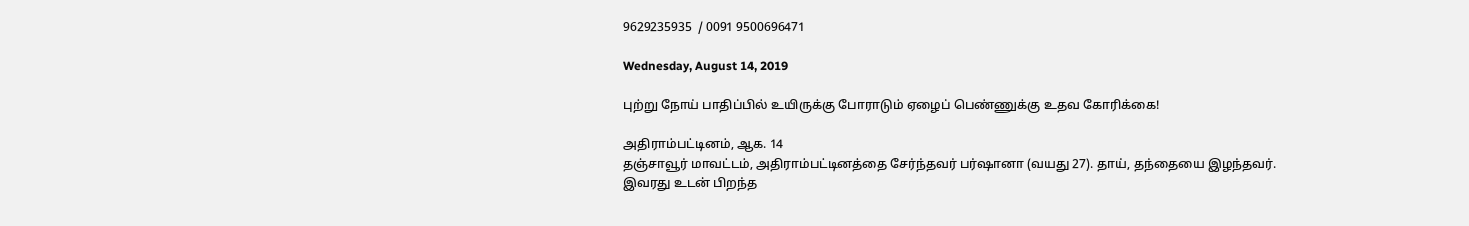9629235935  / 0091 9500696471

Wednesday, August 14, 2019

புற்று நோய் பாதிப்பில் உயிருக்கு போராடும் ஏழைப் பெண்ணுக்கு உதவ கோரிக்கை!

அதிராம்பட்டினம், ஆக. 14
தஞ்சாவூர் மாவட்டம், அதிராம்பட்டினத்தை சேர்ந்தவர் பர்ஷானா (வயது 27). தாய், தந்தையை இழந்தவர். இவரது உடன் பிறந்த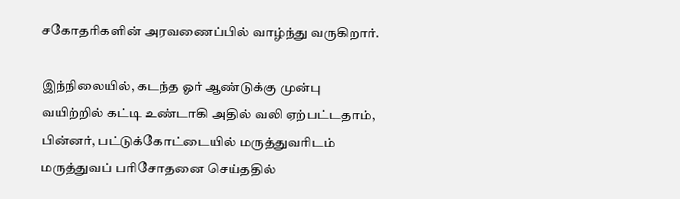சகோதரிகளின் அரவணைப்பில் வாழ்ந்து வருகிறார்.

இந்நிலையில், கடந்த ஓர் ஆண்டுக்கு முன்பு வயிற்றில் கட்டி உண்டாகி அதில் வலி ஏற்பட்டதாம், பின்னர், பட்டுக்கோட்டையில் மருத்துவரிடம் மருத்துவப் பரிசோதனை செய்ததில்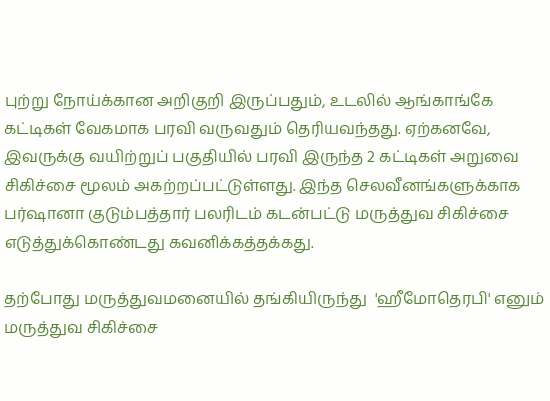புற்று நோய்க்கான அறிகுறி இருப்பதும், உடலில் ஆங்காங்கே கட்டிகள் வேகமாக பரவி வருவதும் தெரியவந்தது. ஏற்கனவே, இவருக்கு வயிற்றுப் பகுதியில் பரவி இருந்த 2 கட்டிகள் அறுவை சிகிச்சை மூலம் அகற்றப்பட்டுள்ளது. இந்த செலவீனங்களுக்காக பர்ஷானா குடும்பத்தார் பலரிடம் கடன்பட்டு மருத்துவ சிகிச்சை எடுத்துக்கொண்டது கவனிக்கத்தக்கது.

தற்போது மருத்துவமனையில் தங்கியிருந்து  'ஹீமோதெரபி' எனும் மருத்துவ சிகிச்சை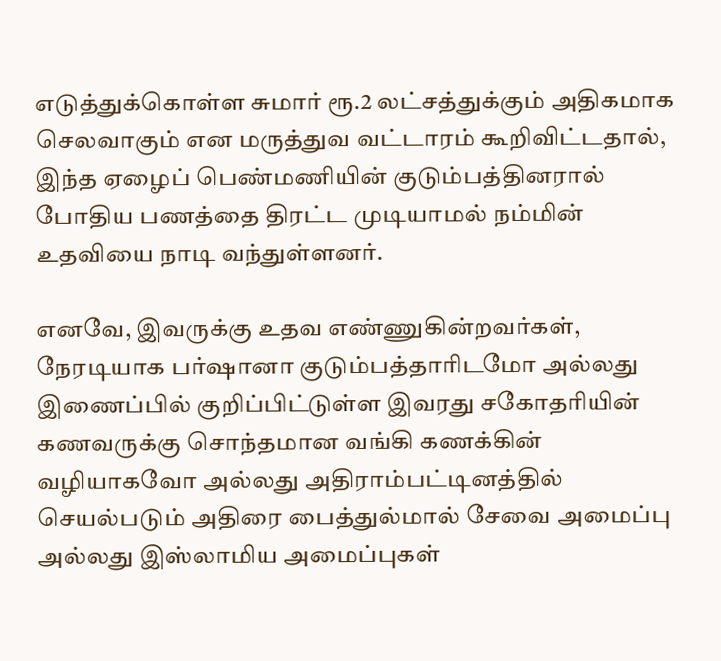எடுத்துக்கொள்ள சுமார் ரூ.2 லட்சத்துக்கும் அதிகமாக செலவாகும் என மருத்துவ வட்டாரம் கூறிவிட்டதால், இந்த ஏழைப் பெண்மணியின் குடும்பத்தினரால் போதிய பணத்தை திரட்ட முடியாமல் நம்மின் உதவியை நாடி வந்துள்ளனர்.

எனவே, இவருக்கு உதவ எண்ணுகின்றவர்கள், நேரடியாக பர்ஷானா குடும்பத்தாரிடமோ அல்லது இணைப்பில் குறிப்பிட்டுள்ள இவரது சகோதரியின் கணவருக்கு சொந்தமான வங்கி கணக்கின் வழியாகவோ அல்லது அதிராம்பட்டினத்தில் செயல்படும் அதிரை பைத்துல்மால் சேவை அமைப்பு அல்லது இஸ்லாமிய அமைப்புகள்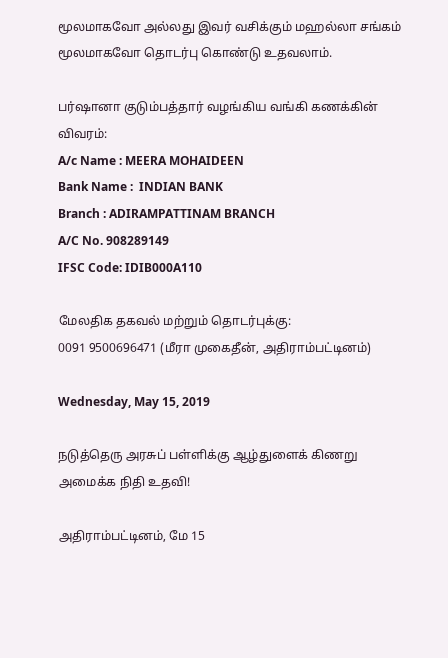மூலமாகவோ அல்லது இவர் வசிக்கும் மஹல்லா சங்கம் மூலமாகவோ தொடர்பு கொண்டு உதவலாம்.

பர்ஷானா குடும்பத்தார் வழங்கிய வங்கி கணக்கின் விவரம்:
A/c Name : MEERA MOHAIDEEN
Bank Name :  INDIAN BANK
Branch : ADIRAMPATTINAM BRANCH
A/C No. 908289149
IFSC Code: IDIB000A110

மேலதிக தகவல் மற்றும் தொடர்புக்கு:
0091 9500696471 (மீரா முகைதீன், அதிராம்பட்டினம்)

Wednesday, May 15, 2019

நடுத்தெரு அரசுப் பள்ளிக்கு ஆழ்துளைக் கிணறு அமைக்க நிதி உதவி!

அதிராம்பட்டினம், மே 15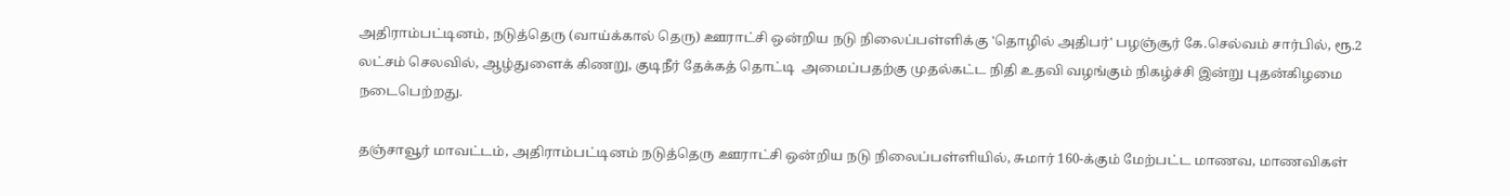அதிராம்பட்டினம், நடுத்தெரு (வாய்க்கால் தெரு) ஊராட்சி ஒன்றிய நடு நிலைப்பள்ளிக்கு 'தொழில் அதிபர்' பழஞ்சூர் கே.செல்வம் சார்பில், ரூ.2 லட்சம் செலவில், ஆழ்துளைக் கிணறு, குடிநீர் தேக்கத் தொட்டி  அமைப்பதற்கு முதல்கட்ட நிதி உதவி வழங்கும் நிகழ்ச்சி இன்று புதன்கிழமை நடைபெற்றது.

தஞ்சாவூர் மாவட்டம், அதிராம்பட்டினம் நடுத்தெரு ஊராட்சி ஒன்றிய நடு நிலைப்பள்ளியில், சுமார் 160-க்கும் மேற்பட்ட மாணவ, மாணவிகள்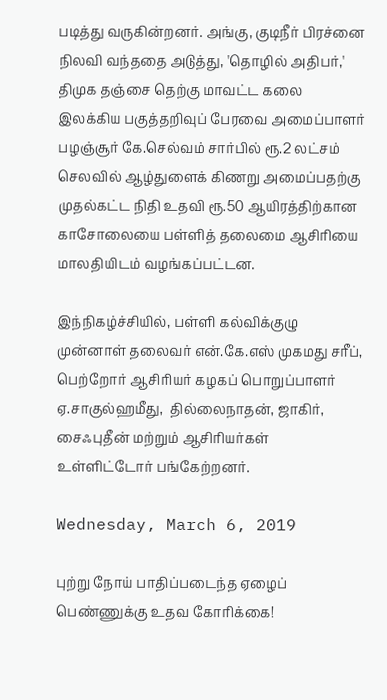படித்து வருகின்றனர். அங்கு, குடிநீர் பிரச்னை நிலவி வந்ததை அடுத்து, 'தொழில் அதிபர்,' திமுக தஞ்சை தெற்கு மாவட்ட கலை இலக்கிய பகுத்தறிவுப் பேரவை அமைப்பாளர் பழஞ்சூர் கே.செல்வம் சார்பில் ரூ.2 லட்சம் செலவில் ஆழ்துளைக் கிணறு அமைப்பதற்கு முதல்கட்ட நிதி உதவி ரூ.50 ஆயிரத்திற்கான காசோலையை பள்ளித் தலைமை ஆசிரியை மாலதியிடம் வழங்கப்பட்டன.

இந்நிகழ்ச்சியில், பள்ளி கல்விக்குழு முன்னாள் தலைவர் என்.கே.எஸ் முகமது சரீப், பெற்றோர் ஆசிரியர் கழகப் பொறுப்பாளர் ஏ.சாகுல்ஹமீது,  தில்லைநாதன், ஜாகிர், சைஃபுதீன் மற்றும் ஆசிரியர்கள் உள்ளிட்டோர் பங்கேற்றனர்.

Wednesday, March 6, 2019

புற்று நோய் பாதிப்படைந்த ஏழைப் பெண்ணுக்கு உதவ கோரிக்கை!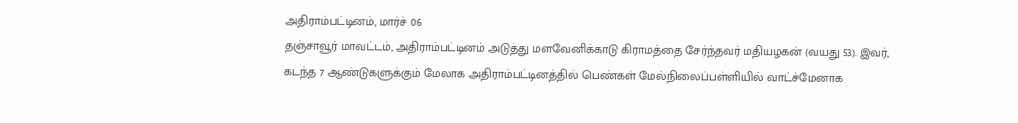அதிராம்பட்டினம், மார்ச் 06
தஞ்சாவூர் மாவட்டம், அதிராம்பட்டினம் அடுத்து மளவேனிக்காடு கிராமத்தை சேர்ந்தவர் மதியழகன் (வயது 53). இவர், கடந்த 7 ஆண்டுகளுக்கும் மேலாக அதிராம்பட்டினத்தில் பெண்கள் மேல்நிலைப்பள்ளியில் வாட்ச்மேனாக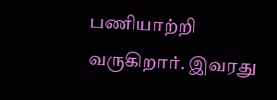பணியாற்றி வருகிறார். இவரது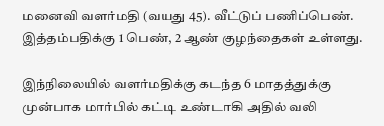மனைவி வளர்மதி (வயது 45). வீட்டுப் பணிப்பெண். இத்தம்பதிக்கு 1 பெண், 2 ஆண் குழந்தைகள் உள்ளது.

இந்நிலையில் வளர்மதிக்கு கடந்த 6 மாதத்துக்கு முன்பாக மார்பில் கட்டி உண்டாகி அதில் வலி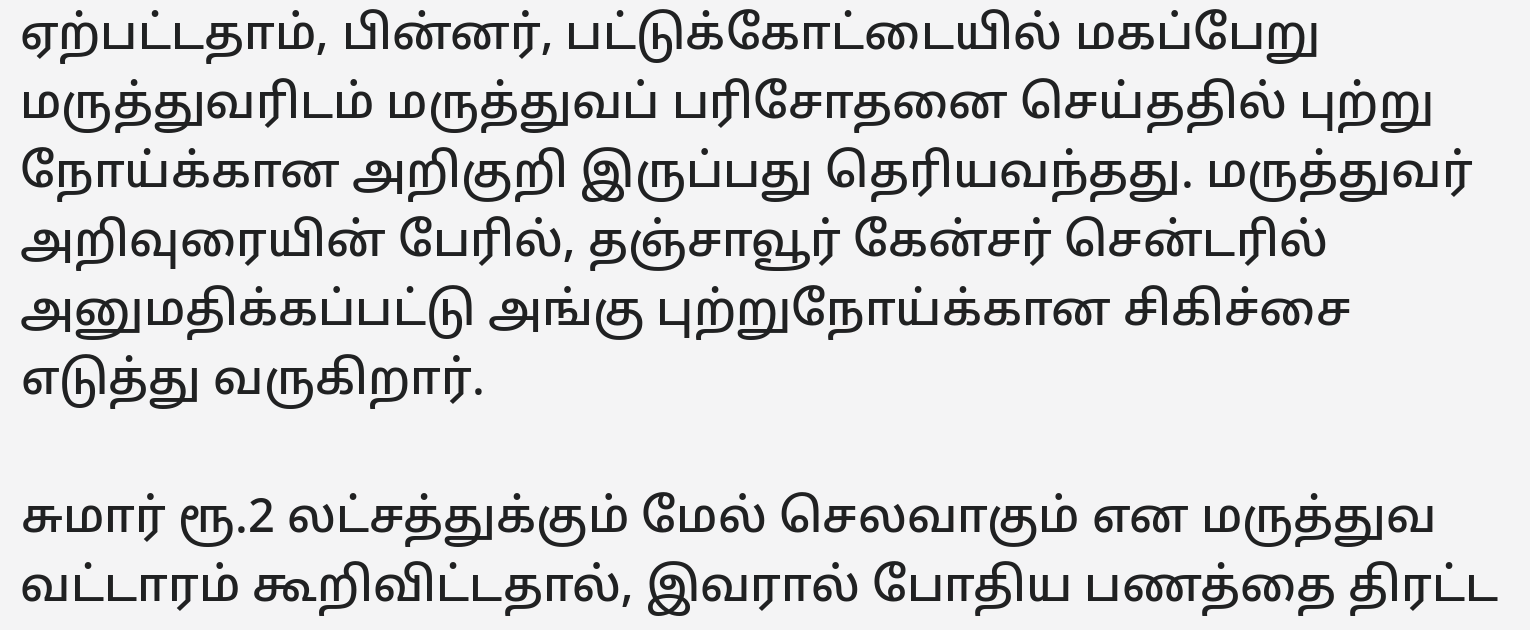ஏற்பட்டதாம், பின்னர், பட்டுக்கோட்டையில் மகப்பேறு மருத்துவரிடம் மருத்துவப் பரிசோதனை செய்ததில் புற்று நோய்க்கான அறிகுறி இருப்பது தெரியவந்தது. மருத்துவர் அறிவுரையின் பேரில், தஞ்சாவூர் கேன்சர் சென்டரில் அனுமதிக்கப்பட்டு அங்கு புற்றுநோய்க்கான சிகிச்சை எடுத்து வருகிறார்.

சுமார் ரூ.2 லட்சத்துக்கும் மேல் செலவாகும் என மருத்துவ வட்டாரம் கூறிவிட்டதால், இவரால் போதிய பணத்தை திரட்ட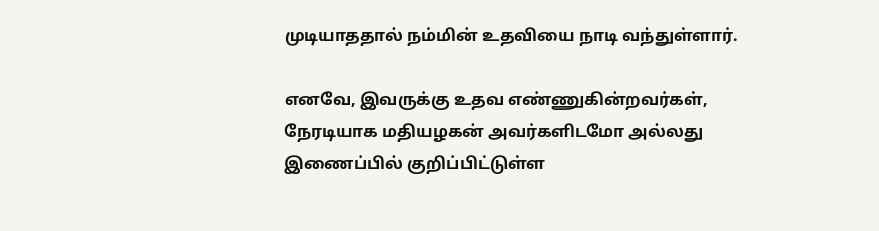முடியாததால் நம்மின் உதவியை நாடி வந்துள்ளார்.

எனவே, இவருக்கு உதவ எண்ணுகின்றவர்கள், நேரடியாக மதியழகன் அவர்களிடமோ அல்லது இணைப்பில் குறிப்பிட்டுள்ள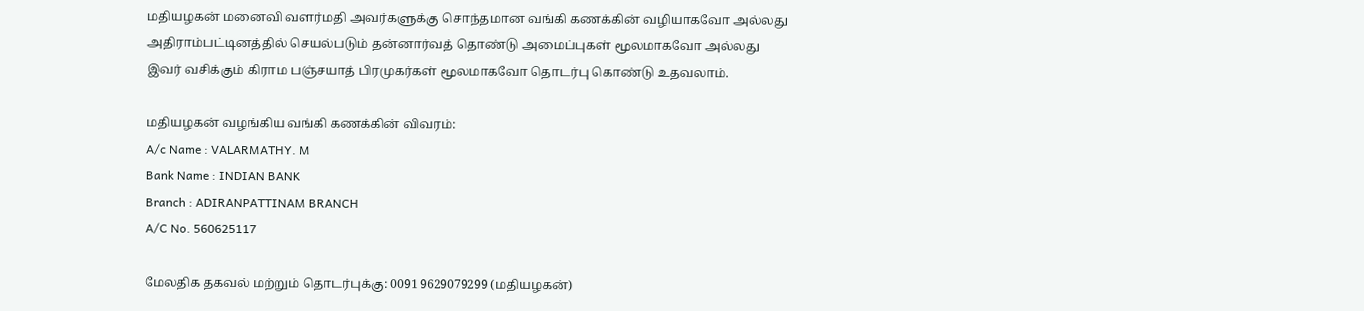மதியழகன் மனைவி வளர்மதி அவர்களுக்கு சொந்தமான வங்கி கணக்கின் வழியாகவோ அல்லது அதிராம்பட்டினத்தில் செயல்படும் தன்னார்வத் தொண்டு அமைப்புகள் மூலமாகவோ அல்லது இவர் வசிக்கும் கிராம பஞ்சயாத் பிரமுகர்கள் மூலமாகவோ தொடர்பு கொண்டு உதவலாம்.

மதியழகன் வழங்கிய வங்கி கணக்கின் விவரம்:
A/c Name : VALARMATHY. M
Bank Name : INDIAN BANK
Branch : ADIRANPATTINAM BRANCH
A/C No. 560625117

மேலதிக தகவல் மற்றும் தொடர்புக்கு: 0091 9629079299 (மதியழகன்)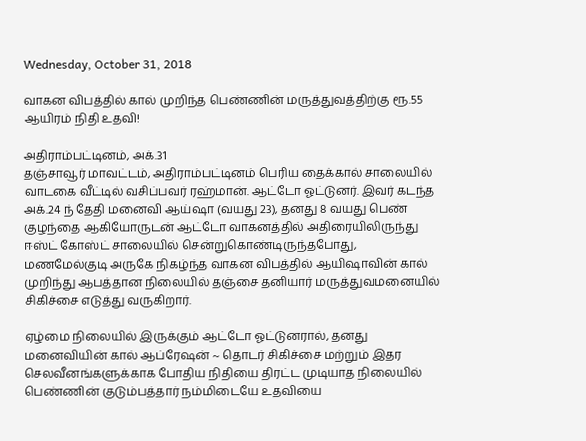Wednesday, October 31, 2018

வாகன விபத்தில் கால் முறிந்த பெண்ணின் மருத்துவத்திற்கு ரூ.55 ஆயிரம் நிதி உதவி!

அதிராம்பட்டினம், அக்.31
தஞ்சாவூர் மாவட்டம், அதிராம்பட்டினம் பெரிய தைக்கால் சாலையில் வாடகை வீட்டில் வசிப்பவர் ரஹ்மான். ஆட்டோ ஓட்டுனர். இவர் கடந்த அக்.24 ந் தேதி மனைவி ஆய்ஷா (வயது 23), தனது 8 வயது பெண் குழந்தை ஆகியோருடன் ஆட்டோ வாகனத்தில் அதிரையிலிருந்து ஈஸ்ட் கோஸ்ட் சாலையில் சென்றுகொண்டிருந்தபோது, மணமேல்குடி அருகே நிகழ்ந்த வாகன விபத்தில் ஆயிஷாவின் கால் முறிந்து ஆபத்தான நிலையில் தஞ்சை தனியார் மருத்துவமனையில் சிகிச்சை எடுத்து வருகிறார்.

ஏழ்மை நிலையில் இருக்கும் ஆட்டோ ஓட்டுனரால், தனது மனைவியின் கால் ஆப்ரேஷன் ~ தொடர் சிகிச்சை மற்றும் இதர செலவீனங்களுக்காக போதிய நிதியை திரட்ட முடியாத நிலையில் பெண்ணின் குடும்பத்தார் நம்மிடையே உதவியை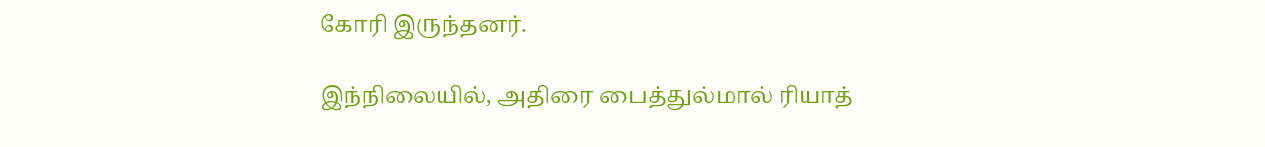கோரி இருந்தனர்.

இந்நிலையில், அதிரை பைத்துல்மால் ரியாத்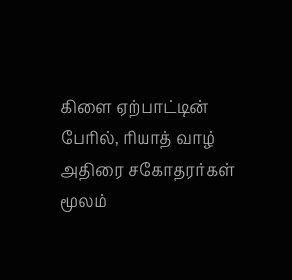கிளை ஏற்பாட்டின் பேரில், ரியாத் வாழ் அதிரை சகோதரர்கள் மூலம்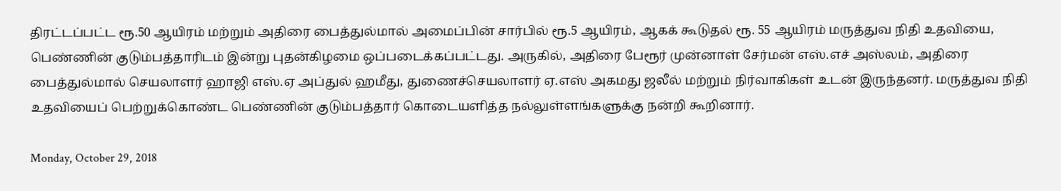திரட்டப்பட்ட ரூ.50 ஆயிரம் மற்றும் அதிரை பைத்துல்மால் அமைப்பின் சார்பில் ரூ.5 ஆயிரம், ஆகக் கூடுதல் ரூ. 55 ஆயிரம் மருத்துவ நிதி உதவியை, பெண்ணின் குடும்பத்தாரிடம் இன்று புதன்கிழமை ஒப்படைக்கப்பட்டது. அருகில், அதிரை பேரூர் முன்னாள் சேர்மன் எஸ்.எச் அஸ்லம், அதிரை பைத்துல்மால் செயலாளர் ஹாஜி எஸ்.ஏ அப்துல் ஹமீது, துணைச்செயலாளர் ஏ.எஸ் அகமது ஜலீல் மற்றும் நிர்வாகிகள் உடன் இருந்தனர். மருத்துவ நிதி உதவியைப் பெற்றுக்கொண்ட பெண்ணின் குடும்பத்தார் கொடையளித்த நல்லுள்ளங்களுக்கு நன்றி கூறினார்.

Monday, October 29, 2018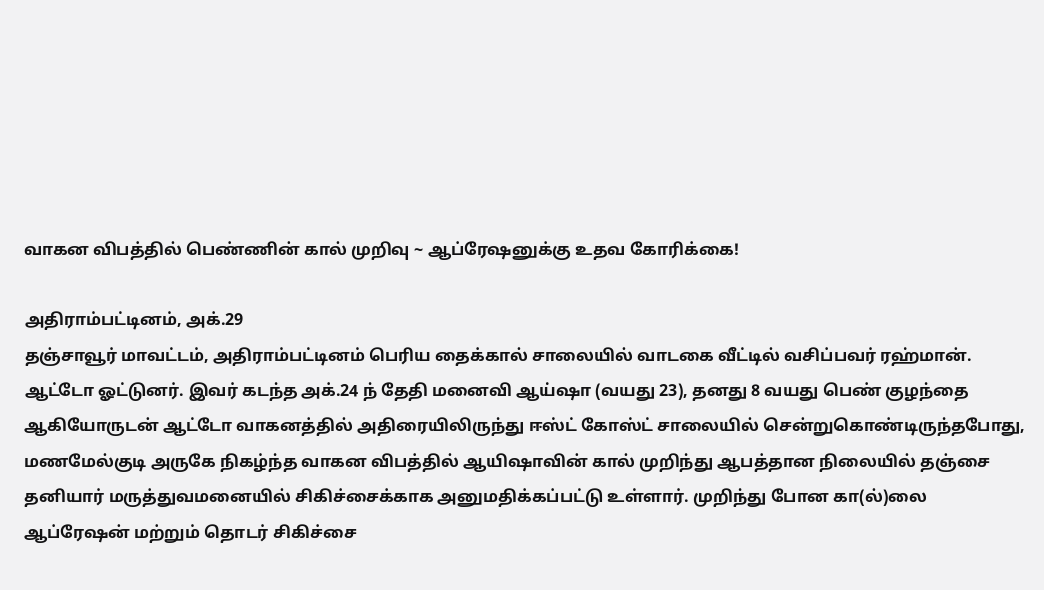வாகன விபத்தில் பெண்ணின் கால் முறிவு ~ ஆப்ரேஷனுக்கு உதவ கோரிக்கை!

அதிராம்பட்டினம், அக்.29
தஞ்சாவூர் மாவட்டம், அதிராம்பட்டினம் பெரிய தைக்கால் சாலையில் வாடகை வீட்டில் வசிப்பவர் ரஹ்மான். ஆட்டோ ஓட்டுனர். இவர் கடந்த அக்.24 ந் தேதி மனைவி ஆய்ஷா (வயது 23), தனது 8 வயது பெண் குழந்தை ஆகியோருடன் ஆட்டோ வாகனத்தில் அதிரையிலிருந்து ஈஸ்ட் கோஸ்ட் சாலையில் சென்றுகொண்டிருந்தபோது, மணமேல்குடி அருகே நிகழ்ந்த வாகன விபத்தில் ஆயிஷாவின் கால் முறிந்து ஆபத்தான நிலையில் தஞ்சை தனியார் மருத்துவமனையில் சிகிச்சைக்காக அனுமதிக்கப்பட்டு உள்ளார். முறிந்து போன கா(ல்)லை ஆப்ரேஷன் மற்றும் தொடர் சிகிச்சை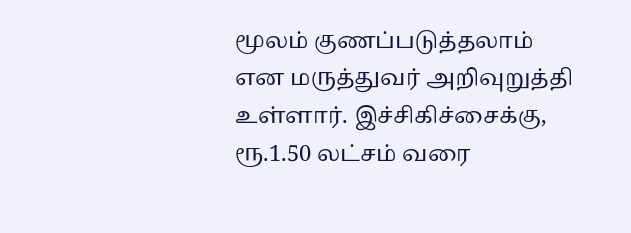மூலம் குணப்படுத்தலாம் என மருத்துவர் அறிவுறுத்தி உள்ளார். இச்சிகிச்சைக்கு, ரூ.1.50 லட்சம் வரை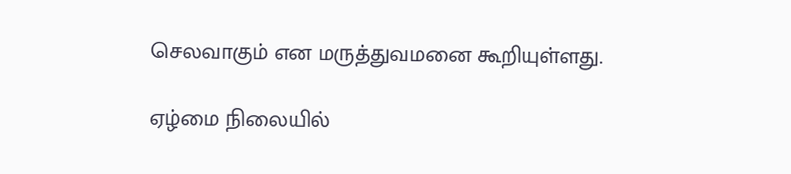செலவாகும் என மருத்துவமனை கூறியுள்ளது.

ஏழ்மை நிலையில்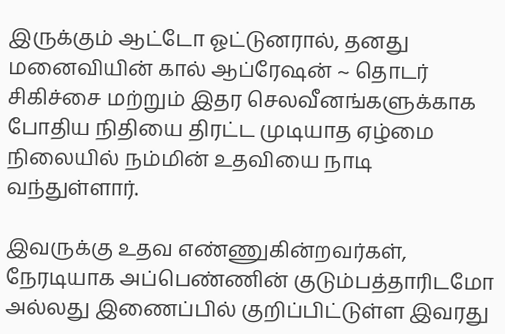இருக்கும் ஆட்டோ ஓட்டுனரால், தனது மனைவியின் கால் ஆப்ரேஷன் ~ தொடர் சிகிச்சை மற்றும் இதர செலவீனங்களுக்காக போதிய நிதியை திரட்ட முடியாத ஏழ்மை நிலையில் நம்மின் உதவியை நாடி வந்துள்ளார்.

இவருக்கு உதவ எண்ணுகின்றவர்கள், நேரடியாக அப்பெண்ணின் குடும்பத்தாரிடமோ அல்லது இணைப்பில் குறிப்பிட்டுள்ள இவரது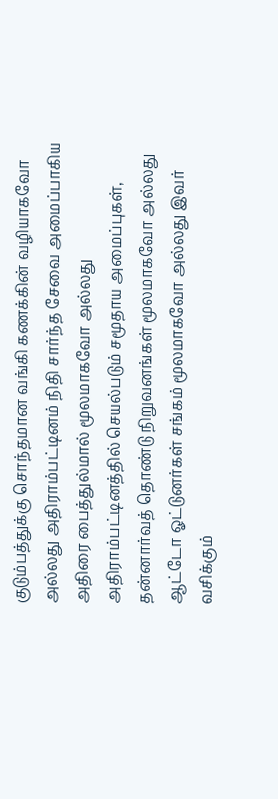குடும்பத்துக்கு சொந்தமான வங்கி கணக்கின் வழியாகவோ அல்லது அதிராம்பட்டினம் நிதி சார்ந்த சேவை அமைப்பாகிய அதிரை பைத்துல்மால் மூலமாகவோ அல்லது அதிராம்பட்டினத்தில் செயல்படும் சமூதாய அமைப்புகள், தன்னார்வத் தொண்டு நிறுவனங்கள் மூலமாகவோ அல்லது ஆட்டோ ஓட்டுனர்கள் சங்கம் மூலமாகவோ அல்லது இவர் வசிக்கும்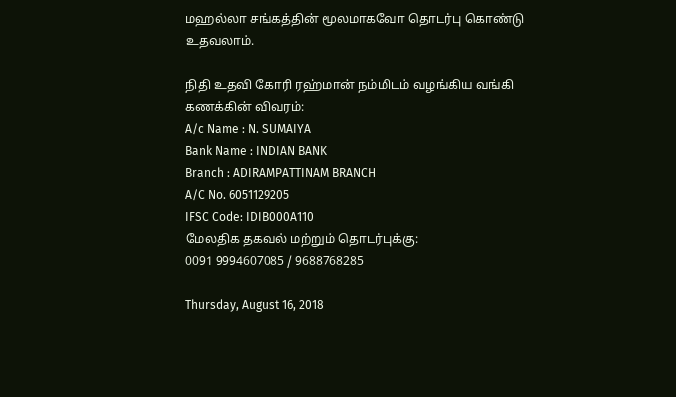மஹல்லா சங்கத்தின் மூலமாகவோ தொடர்பு கொண்டு உதவலாம்.

நிதி உதவி கோரி ரஹ்மான் நம்மிடம் வழங்கிய வங்கி கணக்கின் விவரம்:
A/c Name : N. SUMAIYA
Bank Name : INDIAN BANK
Branch : ADIRAMPATTINAM BRANCH
A/C No. 6051129205
IFSC Code: IDIB000A110
மேலதிக தகவல் மற்றும் தொடர்புக்கு:
0091 9994607085 / 9688768285

Thursday, August 16, 2018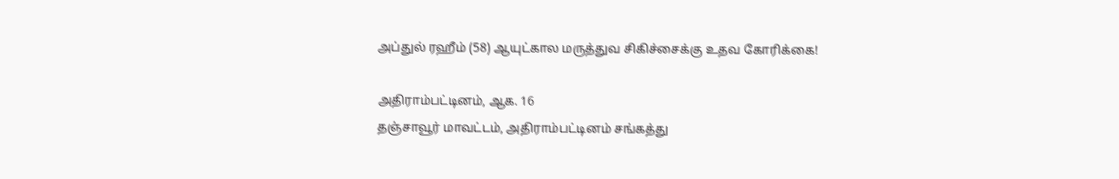அப்துல் ரஹீம் (58) ஆயுட்கால மருத்துவ சிகிச்சைக்கு உதவ கோரிக்கை!

அதிராம்பட்டினம், ஆக. 16
தஞ்சாவூர் மாவட்டம், அதிராம்பட்டினம் சங்கத்து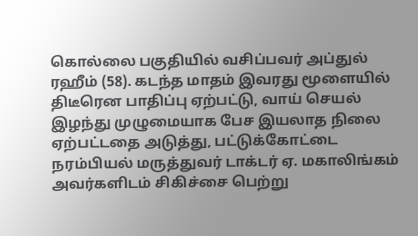கொல்லை பகுதியில் வசிப்பவர் அப்துல் ரஹீம் (58). கடந்த மாதம் இவரது மூளையில் திடீரென பாதிப்பு ஏற்பட்டு, வாய் செயல் இழந்து முழுமையாக பேச இயலாத நிலை ஏற்பட்டதை அடுத்து, பட்டுக்கோட்டை நரம்பியல் மருத்துவர் டாக்டர் ஏ. மகாலிங்கம் அவர்களிடம் சிகிச்சை பெற்று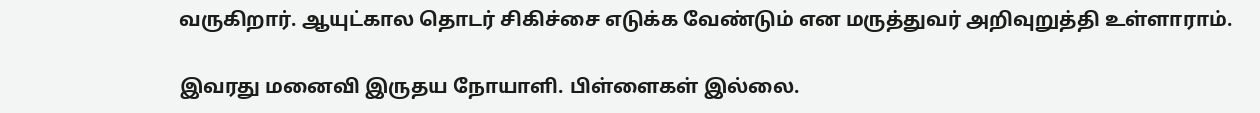வருகிறார். ஆயுட்கால தொடர் சிகிச்சை எடுக்க வேண்டும் என மருத்துவர் அறிவுறுத்தி உள்ளாராம்.

இவரது மனைவி இருதய நோயாளி. பிள்ளைகள் இல்லை.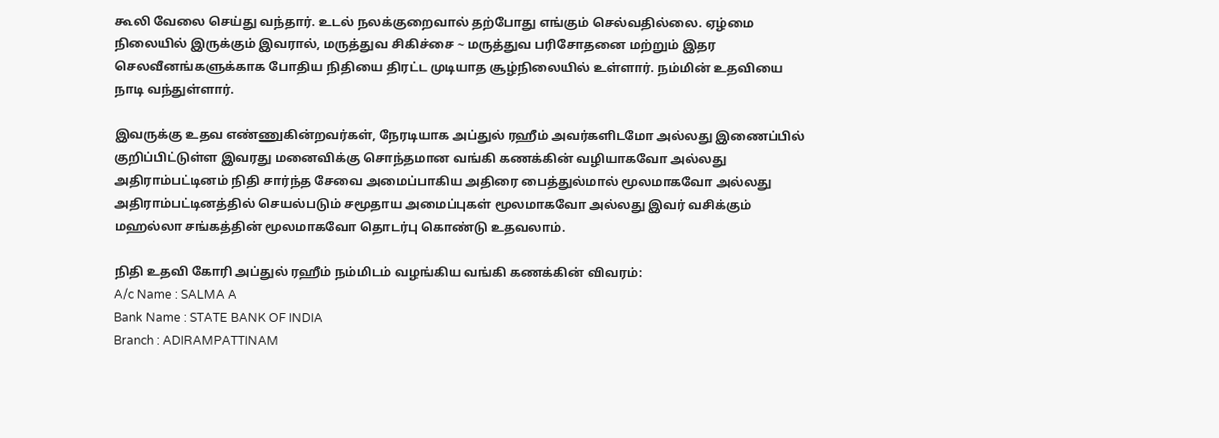கூலி வேலை செய்து வந்தார். உடல் நலக்குறைவால் தற்போது எங்கும் செல்வதில்லை. ஏழ்மை நிலையில் இருக்கும் இவரால், மருத்துவ சிகிச்சை ~ மருத்துவ பரிசோதனை மற்றும் இதர செலவீனங்களுக்காக போதிய நிதியை திரட்ட முடியாத சூழ்நிலையில் உள்ளார். நம்மின் உதவியை நாடி வந்துள்ளார்.

இவருக்கு உதவ எண்ணுகின்றவர்கள், நேரடியாக அப்துல் ரஹீம் அவர்களிடமோ அல்லது இணைப்பில் குறிப்பிட்டுள்ள இவரது மனைவிக்கு சொந்தமான வங்கி கணக்கின் வழியாகவோ அல்லது அதிராம்பட்டினம் நிதி சார்ந்த சேவை அமைப்பாகிய அதிரை பைத்துல்மால் மூலமாகவோ அல்லது அதிராம்பட்டினத்தில் செயல்படும் சமூதாய அமைப்புகள் மூலமாகவோ அல்லது இவர் வசிக்கும் மஹல்லா சங்கத்தின் மூலமாகவோ தொடர்பு கொண்டு உதவலாம்.

நிதி உதவி கோரி அப்துல் ரஹீம் நம்மிடம் வழங்கிய வங்கி கணக்கின் விவரம்:
A/c Name : SALMA A
Bank Name : STATE BANK OF INDIA
Branch : ADIRAMPATTINAM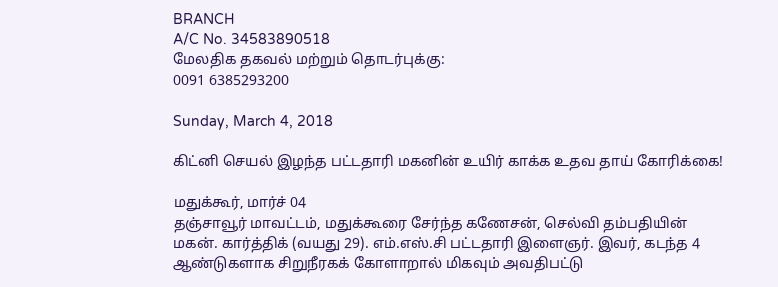BRANCH
A/C No. 34583890518
மேலதிக தகவல் மற்றும் தொடர்புக்கு:
0091 6385293200

Sunday, March 4, 2018

கிட்னி செயல் இழந்த பட்டதாரி மகனின் உயிர் காக்க உதவ தாய் கோரிக்கை!

மதுக்கூர், மார்ச் 04
தஞ்சாவூர் மாவட்டம், மதுக்கூரை சேர்ந்த கணேசன், செல்வி தம்பதியின் மகன். கார்த்திக் (வயது 29). எம்.எஸ்.சி பட்டதாரி இளைஞர். இவர், கடந்த 4 ஆண்டுகளாக சிறுநீரகக் கோளாறால் மிகவும் அவதிபட்டு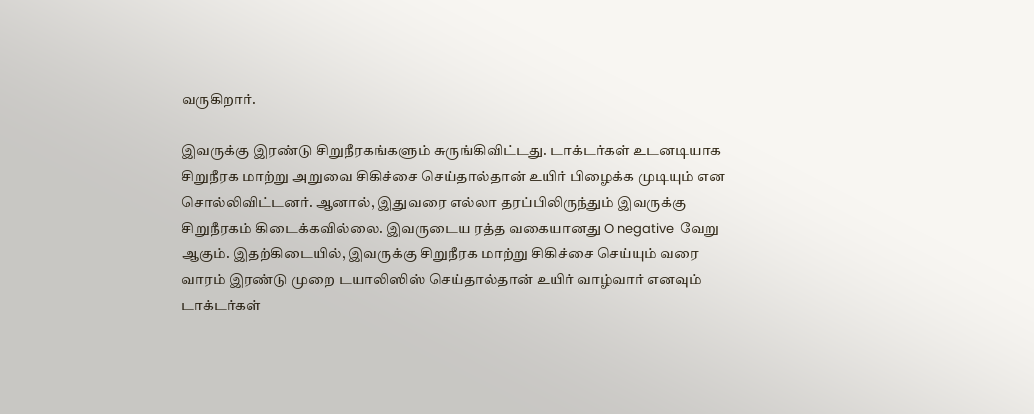வருகிறார்.

இவருக்கு இரண்டு சிறுநீரகங்களும் சுருங்கிவிட்டது. டாக்டர்கள் உடனடியாக சிறுநீரக மாற்று அறுவை சிகிச்சை செய்தால்தான் உயிர் பிழைக்க முடியும் என சொல்லிவிட்டனர். ஆனால், இதுவரை எல்லா தரப்பிலிருந்தும் இவருக்கு சிறுநீரகம் கிடைக்கவில்லை. இவருடைய ரத்த வகையானது O negative  வேறு ஆகும். இதற்கிடையில், இவருக்கு சிறுநீரக மாற்று சிகிச்சை செய்யும் வரை வாரம் இரண்டு முறை டயாலிஸிஸ் செய்தால்தான் உயிர் வாழ்வார் எனவும் டாக்டர்கள்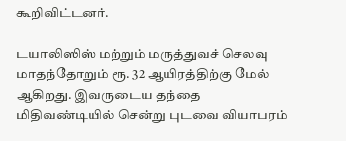கூறிவிட்டனர்.

டயாலிஸிஸ் மற்றும் மருத்துவச் செலவு மாதந்தோறும் ரூ. 32 ஆயிரத்திற்கு மேல் ஆகிறது. இவருடைய தந்தை மிதிவண்டியில் சென்று புடவை வியாபரம்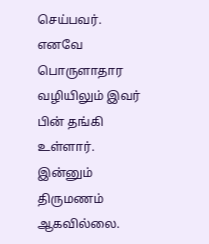செய்பவர். எனவே பொருளாதார வழியிலும் இவர் பின் தங்கி உள்ளார். இன்னும் திருமணம் ஆகவில்லை.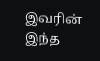இவரின் இந்த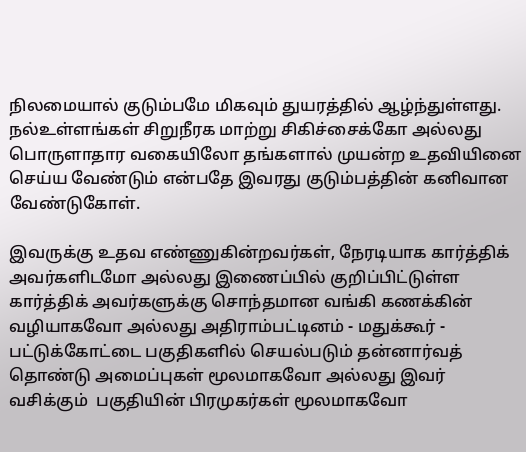நிலமையால் குடும்பமே மிகவும் துயரத்தில் ஆழ்ந்துள்ளது. நல்உள்ளங்கள் சிறுநீரக மாற்று சிகிச்சைக்கோ அல்லது பொருளாதார வகையிலோ தங்களால் முயன்ற உதவியினை செய்ய வேண்டும் என்பதே இவரது குடும்பத்தின் கனிவான வேண்டுகோள்.

இவருக்கு உதவ எண்ணுகின்றவர்கள், நேரடியாக கார்த்திக் அவர்களிடமோ அல்லது இணைப்பில் குறிப்பிட்டுள்ள கார்த்திக் அவர்களுக்கு சொந்தமான வங்கி கணக்கின் வழியாகவோ அல்லது அதிராம்பட்டினம் - மதுக்கூர் - பட்டுக்கோட்டை பகுதிகளில் செயல்படும் தன்னார்வத் தொண்டு அமைப்புகள் மூலமாகவோ அல்லது இவர் வசிக்கும்  பகுதியின் பிரமுகர்கள் மூலமாகவோ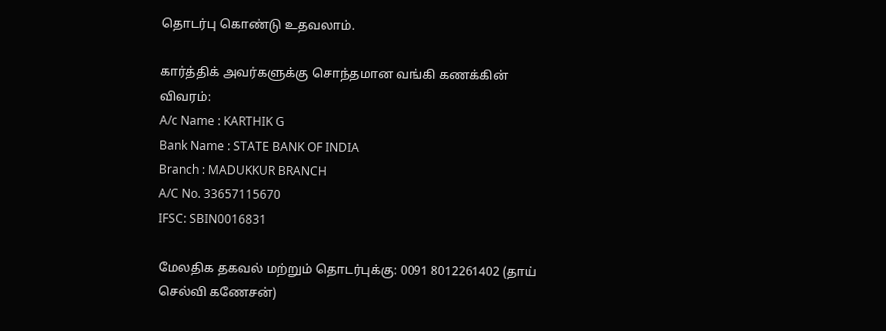தொடர்பு கொண்டு உதவலாம்.

கார்த்திக் அவர்களுக்கு சொந்தமான வங்கி கணக்கின் விவரம்:
A/c Name : KARTHIK G
Bank Name : STATE BANK OF INDIA
Branch : MADUKKUR BRANCH
A/C No. 33657115670
IFSC: SBIN0016831

மேலதிக தகவல் மற்றும் தொடர்புக்கு: 0091 8012261402 (தாய் செல்வி கணேசன்)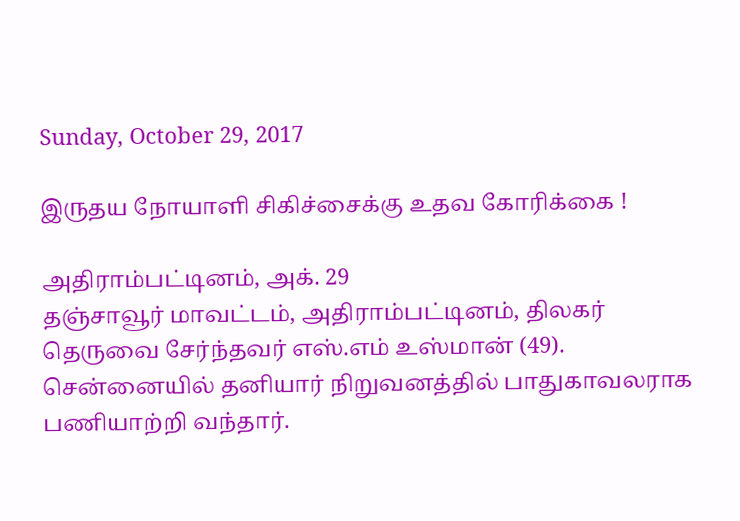Sunday, October 29, 2017

இருதய நோயாளி சிகிச்சைக்கு உதவ கோரிக்கை !

அதிராம்பட்டினம், அக். 29
தஞ்சாவூர் மாவட்டம், அதிராம்பட்டினம், திலகர் தெருவை சேர்ந்தவர் எஸ்.எம் உஸ்மான் (49). சென்னையில் தனியார் நிறுவனத்தில் பாதுகாவலராக பணியாற்றி வந்தார்.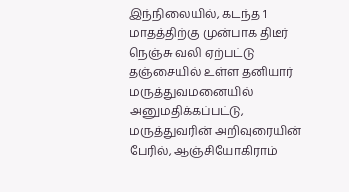இந்நிலையில், கடந்த 1 மாதத்திற்கு முன்பாக திடீர் நெஞ்சு வலி ஏற்பட்டு தஞ்சையில் உள்ள தனியார் மருத்துவமனையில் அனுமதிக்கப்பட்டு, மருத்துவரின் அறிவுரையின் பேரில், ஆஞ்சியோகிராம்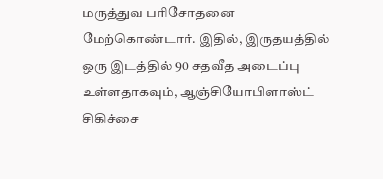மருத்துவ பரிசோதனை மேற்கொண்டார். இதில், இருதயத்தில் ஒரு இடத்தில் 90 சதவீத அடைப்பு உள்ளதாகவும், ஆஞ்சியோபிளாஸ்ட் சிகிச்சை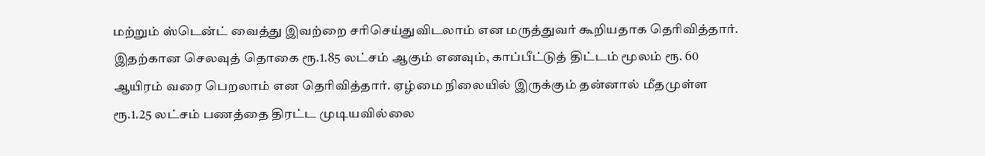மற்றும் ஸ்டென்ட் வைத்து இவற்றை சரிசெய்துவிடலாம் என மருத்துவர் கூறியதாக தெரிவித்தார். இதற்கான செலவுத் தொகை ரூ.1.85 லட்சம் ஆகும் எனவும், காப்பீட்டுத் திட்டம் மூலம் ரூ. 60 ஆயிரம் வரை பெறலாம் என தெரிவித்தார். ஏழ்மை நிலையில் இருக்கும் தன்னால் மீதமுள்ள ரூ.1.25 லட்சம் பணத்தை திரட்ட முடியவில்லை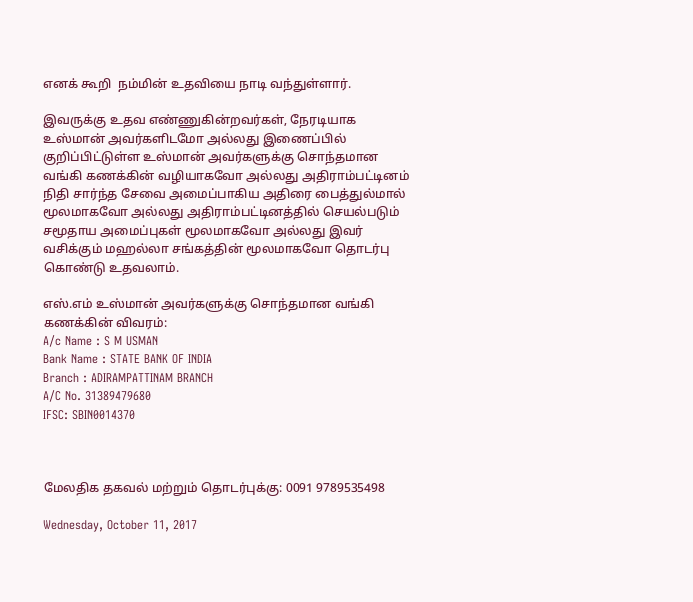எனக் கூறி  நம்மின் உதவியை நாடி வந்துள்ளார்.

இவருக்கு உதவ எண்ணுகின்றவர்கள், நேரடியாக உஸ்மான் அவர்களிடமோ அல்லது இணைப்பில் குறிப்பிட்டுள்ள உஸ்மான் அவர்களுக்கு சொந்தமான வங்கி கணக்கின் வழியாகவோ அல்லது அதிராம்பட்டினம் நிதி சார்ந்த சேவை அமைப்பாகிய அதிரை பைத்துல்மால் மூலமாகவோ அல்லது அதிராம்பட்டினத்தில் செயல்படும் சமூதாய அமைப்புகள் மூலமாகவோ அல்லது இவர் வசிக்கும் மஹல்லா சங்கத்தின் மூலமாகவோ தொடர்பு கொண்டு உதவலாம்.

எஸ்.எம் உஸ்மான் அவர்களுக்கு சொந்தமான வங்கி கணக்கின் விவரம்:
A/c Name : S M USMAN
Bank Name : STATE BANK OF INDIA
Branch : ADIRAMPATTINAM BRANCH
A/C No. 31389479680
IFSC: SBIN0014370



மேலதிக தகவல் மற்றும் தொடர்புக்கு: 0091 9789535498

Wednesday, October 11, 2017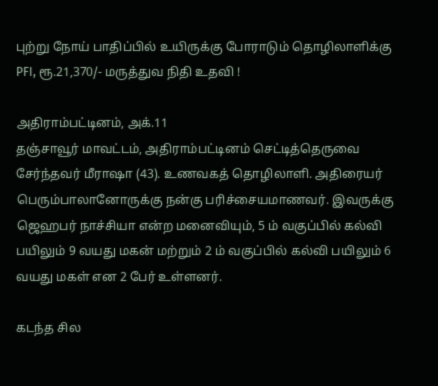புற்று நோய் பாதிப்பில் உயிருக்கு போராடும் தொழிலாளிக்கு PFI, ரூ.21,370/- மருத்துவ நிதி உதவி !

அதிராம்பட்டினம், அக்.11
தஞ்சாவூர் மாவட்டம், அதிராம்பட்டினம் செட்டித்தெருவை சேர்ந்தவர் மீராஷா (43). உணவகத் தொழிலாளி. அதிரையர் பெரும்பாலானோருக்கு நன்கு பரிச்சையமாணவர். இவருக்கு ஜெஹபர் நாச்சியா என்ற மனைவியும், 5 ம் வகுப்பில் கல்வி பயிலும் 9 வயது மகன் மற்றும் 2 ம் வகுப்பில் கல்வி பயிலும் 6 வயது மகள் என 2 பேர் உள்ளனர்.

கடந்த சில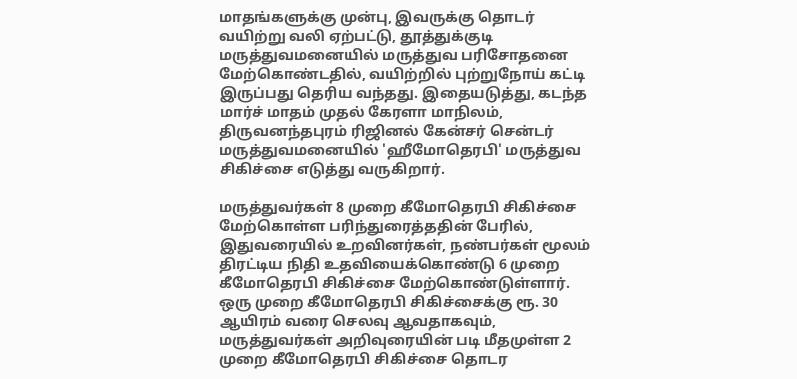மாதங்களுக்கு முன்பு, இவருக்கு தொடர் வயிற்று வலி ஏற்பட்டு, தூத்துக்குடி மருத்துவமனையில் மருத்துவ பரிசோதனை மேற்கொண்டதில், வயிற்றில் புற்றுநோய் கட்டி இருப்பது தெரிய வந்தது. இதையடுத்து, கடந்த மார்ச் மாதம் முதல் கேரளா மாநிலம், திருவனந்தபுரம் ரிஜினல் கேன்சர் சென்டர் மருத்துவமனையில் 'ஹீமோதெரபி' மருத்துவ சிகிச்சை எடுத்து வருகிறார்.

மருத்துவர்கள் 8 முறை கீமோதெரபி சிகிச்சை மேற்கொள்ள பரிந்துரைத்ததின் பேரில், இதுவரையில் உறவினர்கள், நண்பர்கள் மூலம் திரட்டிய நிதி உதவியைக்கொண்டு 6 முறை கீமோதெரபி சிகிச்சை மேற்கொண்டுள்ளார். ஒரு முறை கீமோதெரபி சிகிச்சைக்கு ரூ. 30 ஆயிரம் வரை செலவு ஆவதாகவும், மருத்துவர்கள் அறிவுரையின் படி மீதமுள்ள 2 முறை கீமோதெரபி சிகிச்சை தொடர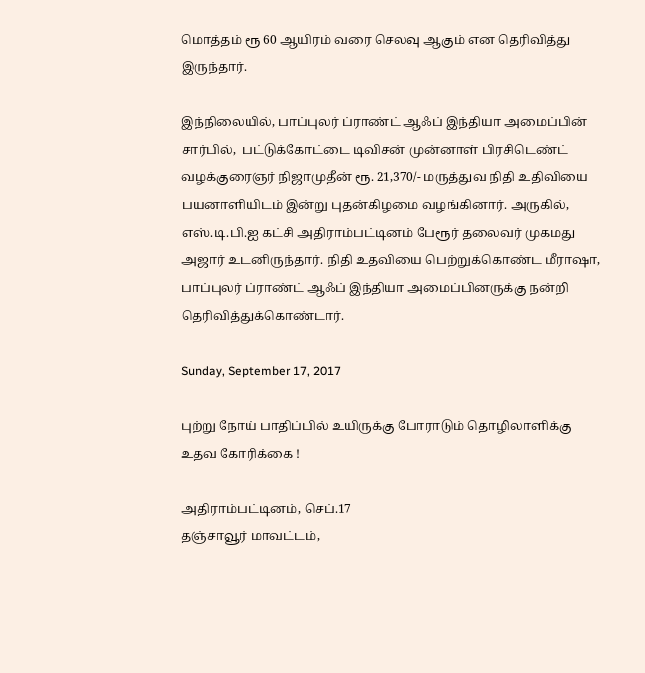மொத்தம் ரூ 60 ஆயிரம் வரை செலவு ஆகும் என தெரிவித்து இருந்தார்.

இந்நிலையில், பாப்புலர் ப்ராண்ட் ஆஃப் இந்தியா அமைப்பின் சார்பில்,  பட்டுக்கோட்டை டிவிசன் முன்னாள் பிரசிடெண்ட் வழக்குரைஞர் நிஜாமுதீன் ரூ. 21,370/- மருத்துவ நிதி உதிவியை பயனாளியிடம் இன்று புதன்கிழமை வழங்கினார். அருகில், எஸ்.டி.பி.ஐ கட்சி அதிராம்பட்டினம் பேரூர் தலைவர் முகமது அஜார் உடனிருந்தார். நிதி உதவியை பெற்றுக்கொண்ட மீராஷா, பாப்புலர் ப்ராண்ட் ஆஃப் இந்தியா அமைப்பினருக்கு நன்றி தெரிவித்துக்கொண்டார்.

Sunday, September 17, 2017

புற்று நோய் பாதிப்பில் உயிருக்கு போராடும் தொழிலாளிக்கு உதவ கோரிக்கை !

அதிராம்பட்டினம், செப்.17
தஞ்சாவூர் மாவட்டம்,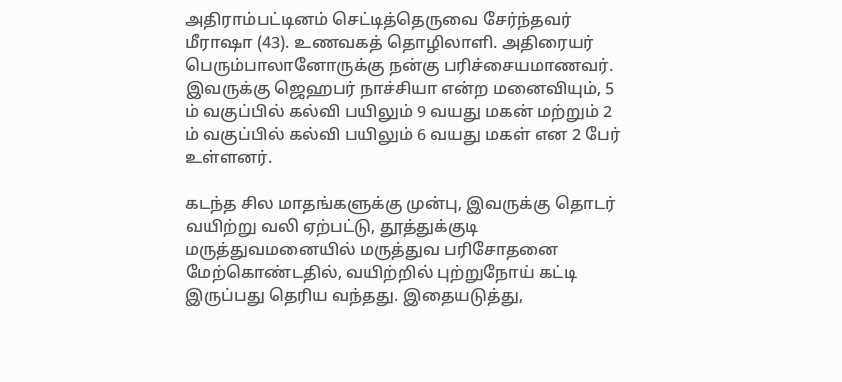அதிராம்பட்டினம் செட்டித்தெருவை சேர்ந்தவர் மீராஷா (43). உணவகத் தொழிலாளி. அதிரையர் பெரும்பாலானோருக்கு நன்கு பரிச்சையமாணவர். இவருக்கு ஜெஹபர் நாச்சியா என்ற மனைவியும், 5 ம் வகுப்பில் கல்வி பயிலும் 9 வயது மகன் மற்றும் 2 ம் வகுப்பில் கல்வி பயிலும் 6 வயது மகள் என 2 பேர் உள்ளனர்.

கடந்த சில மாதங்களுக்கு முன்பு, இவருக்கு தொடர் வயிற்று வலி ஏற்பட்டு, தூத்துக்குடி மருத்துவமனையில் மருத்துவ பரிசோதனை மேற்கொண்டதில், வயிற்றில் புற்றுநோய் கட்டி இருப்பது தெரிய வந்தது. இதையடுத்து,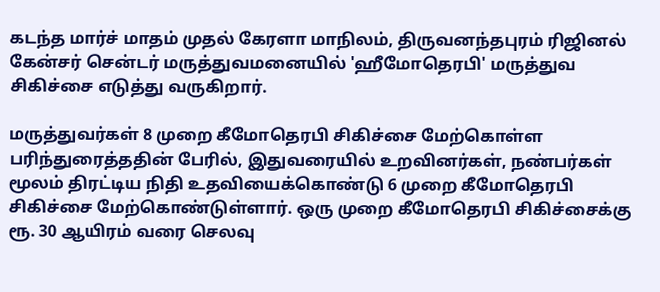கடந்த மார்ச் மாதம் முதல் கேரளா மாநிலம், திருவனந்தபுரம் ரிஜினல் கேன்சர் சென்டர் மருத்துவமனையில் 'ஹீமோதெரபி' மருத்துவ சிகிச்சை எடுத்து வருகிறார்.

மருத்துவர்கள் 8 முறை கீமோதெரபி சிகிச்சை மேற்கொள்ள பரிந்துரைத்ததின் பேரில், இதுவரையில் உறவினர்கள், நண்பர்கள் மூலம் திரட்டிய நிதி உதவியைக்கொண்டு 6 முறை கீமோதெரபி சிகிச்சை மேற்கொண்டுள்ளார். ஒரு முறை கீமோதெரபி சிகிச்சைக்கு ரூ. 30 ஆயிரம் வரை செலவு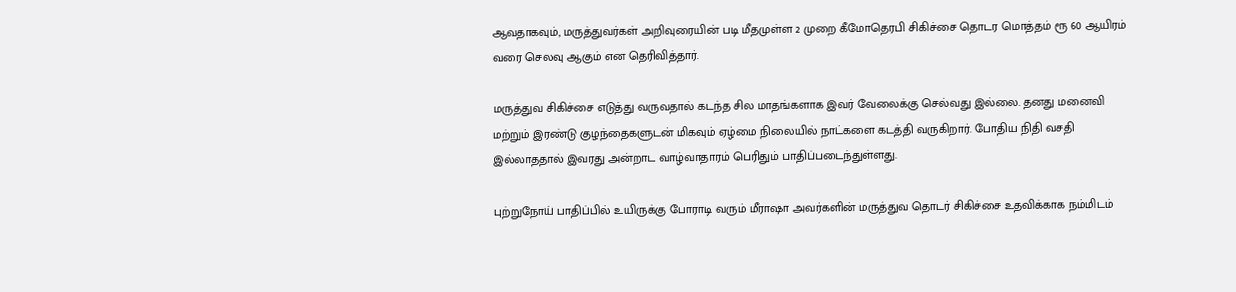ஆவதாகவும், மருத்துவர்கள் அறிவுரையின் படி மீதமுள்ள 2 முறை கீமோதெரபி சிகிச்சை தொடர மொத்தம் ரூ 60 ஆயிரம் வரை செலவு ஆகும் என தெரிவித்தார்.

மருத்துவ சிகிச்சை எடுத்து வருவதால் கடந்த சில மாதங்களாக இவர் வேலைக்கு செல்வது இல்லை. தனது மனைவி மற்றும் இரண்டு குழந்தைகளுடன் மிகவும் ஏழ்மை நிலையில் நாட்களை கடத்தி வருகிறார். போதிய நிதி வசதி இல்லாததால் இவரது அன்றாட வாழ்வாதாரம் பெரிதும் பாதிப்படைந்துள்ளது.

புற்றுநோய் பாதிப்பில் உயிருக்கு போராடி வரும் மீராஷா அவர்களின் மருத்துவ தொடர் சிகிச்சை உதவிக்காக நம்மிடம்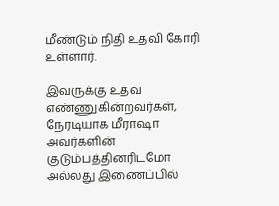மீண்டும் நிதி உதவி கோரி உள்ளார்.

இவருக்கு உதவ எண்ணுகின்றவர்கள், நேரடியாக மீராஷா அவர்களின் குடும்பத்தினரிடமோ அல்லது இணைப்பில்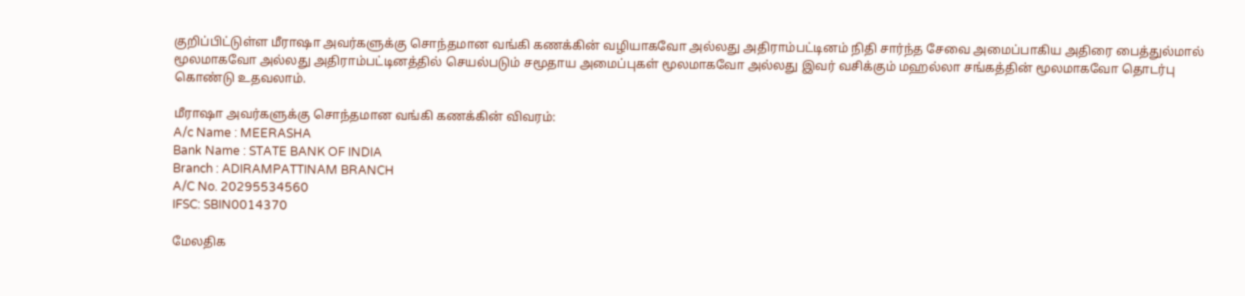குறிப்பிட்டுள்ள மீராஷா அவர்களுக்கு சொந்தமான வங்கி கணக்கின் வழியாகவோ அல்லது அதிராம்பட்டினம் நிதி சார்ந்த சேவை அமைப்பாகிய அதிரை பைத்துல்மால் மூலமாகவோ அல்லது அதிராம்பட்டினத்தில் செயல்படும் சமூதாய அமைப்புகள் மூலமாகவோ அல்லது இவர் வசிக்கும் மஹல்லா சங்கத்தின் மூலமாகவோ தொடர்பு கொண்டு உதவலாம்.

மீராஷா அவர்களுக்கு சொந்தமான வங்கி கணக்கின் விவரம்:
A/c Name : MEERASHA
Bank Name : STATE BANK OF INDIA
Branch : ADIRAMPATTINAM BRANCH
A/C No. 20295534560
IFSC: SBIN0014370

மேலதிக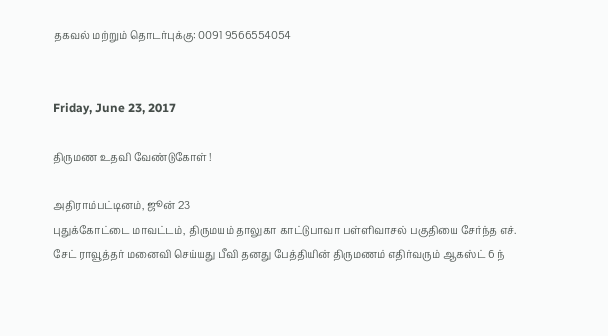தகவல் மற்றும் தொடர்புக்கு: 0091 9566554054


Friday, June 23, 2017

திருமண உதவி வேண்டுகோள் !

அதிராம்பட்டினம், ஜூன் 23
புதுக்கோட்டை மாவட்டம், திருமயம் தாலுகா காட்டுபாவா பள்ளிவாசல் பகுதியை சேர்ந்த எச். சேட் ராவூத்தர் மனைவி செய்யது பீவி தனது பேத்தியின் திருமணம் எதிர்வரும் ஆகஸ்ட் 6 ந்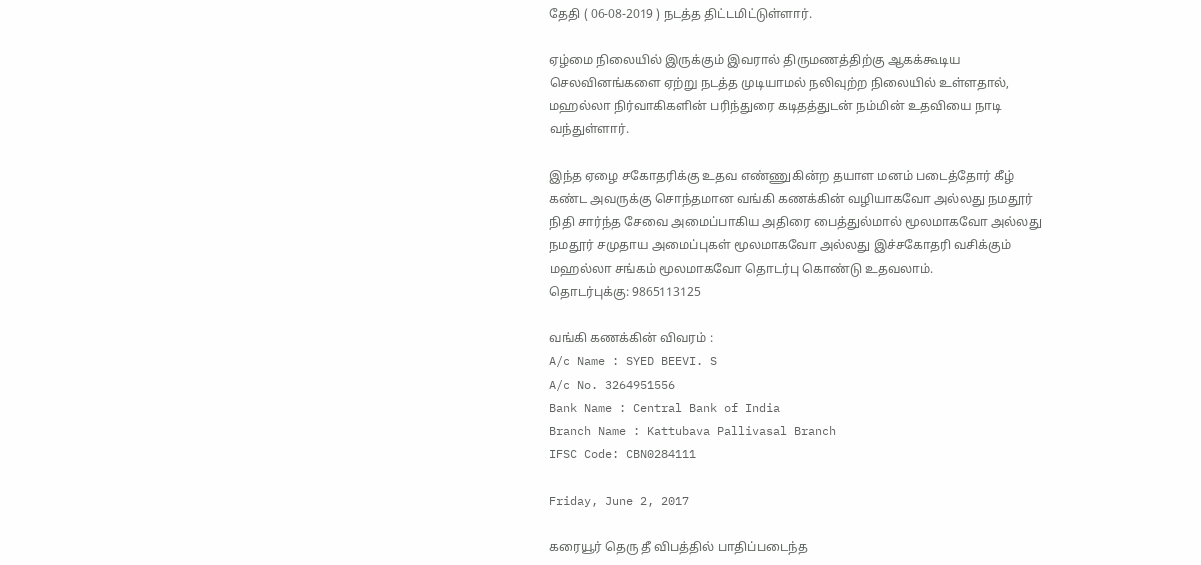தேதி ( 06-08-2019 ) நடத்த திட்டமிட்டுள்ளார்.

ஏழ்மை நிலையில் இருக்கும் இவரால் திருமணத்திற்கு ஆகக்கூடிய செலவினங்களை ஏற்று நடத்த முடியாமல் நலிவுற்ற நிலையில் உள்ளதால், மஹல்லா நிர்வாகிகளின் பரிந்துரை கடிதத்துடன் நம்மின் உதவியை நாடி வந்துள்ளார்.

இந்த ஏழை சகோதரிக்கு உதவ எண்ணுகின்ற தயாள மனம் படைத்தோர் கீழ் கண்ட அவருக்கு சொந்தமான வங்கி கணக்கின் வழியாகவோ அல்லது நமதூர் நிதி சார்ந்த சேவை அமைப்பாகிய அதிரை பைத்துல்மால் மூலமாகவோ அல்லது நமதூர் சமுதாய அமைப்புகள் மூலமாகவோ அல்லது இச்சகோதரி வசிக்கும் மஹல்லா சங்கம் மூலமாகவோ தொடர்பு கொண்டு உதவலாம்.
தொடர்புக்கு: 9865113125

வங்கி கணக்கின் விவரம் :
A/c Name : SYED BEEVI. S
A/c No. 3264951556
Bank Name : Central Bank of India
Branch Name : Kattubava Pallivasal Branch
IFSC Code: CBN0284111

Friday, June 2, 2017

கரையூர் தெரு தீ விபத்தில் பாதிப்படைந்த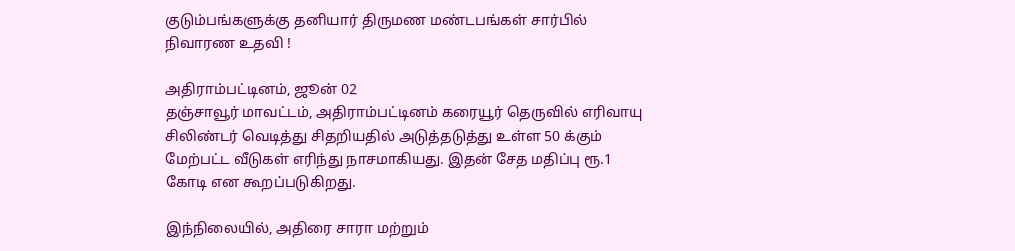குடும்பங்களுக்கு தனியார் திருமண மண்டபங்கள் சார்பில் நிவாரண உதவி !

அதிராம்பட்டினம், ஜூன் 02
தஞ்சாவூர் மாவட்டம், அதிராம்பட்டினம் கரையூர் தெருவில் எரிவாயு சிலிண்டர் வெடித்து சிதறியதில் அடுத்தடுத்து உள்ள 50 க்கும் மேற்பட்ட வீடுகள் எரிந்து நாசமாகியது. இதன் சேத மதிப்பு ரூ.1 கோடி என கூறப்படுகிறது.

இந்நிலையில், அதிரை சாரா மற்றும்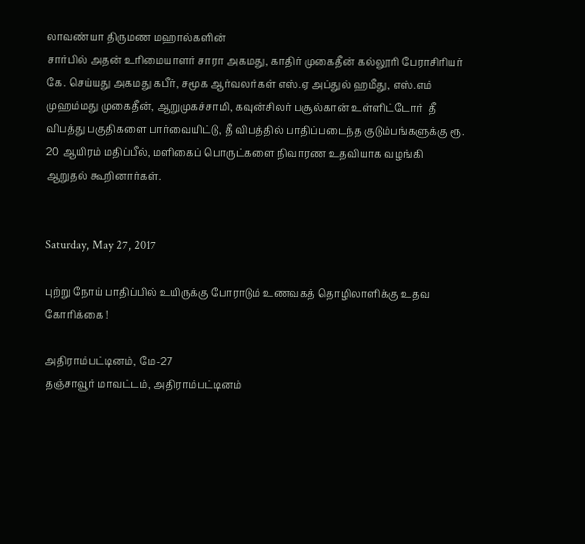லாவண்யா திருமண மஹால்களின்
சார்பில் அதன் உரிமையாளர் சாரா அகமது, காதிர் முகைதீன் கல்லூரி பேராசிரியர் கே. செய்யது அகமது கபீர், சமூக ஆர்வலர்கள் எஸ்.ஏ அப்துல் ஹமீது, எஸ்.எம் முஹம்மது முகைதீன், ஆறுமுகச்சாமி, கவுன்சிலர் பசூல்கான் உள்ளிட்டோர்  தீ விபத்து பகுதிகளை பார்வையிட்டு, தீ விபத்தில் பாதிப்படைந்த குடும்பங்களுக்கு ரூ. 20 ஆயிரம் மதிப்பீல், மளிகைப் பொருட்களை நிவாரண உதவியாக வழங்கி ஆறுதல் கூறினார்கள்.


Saturday, May 27, 2017

புற்று நோய் பாதிப்பில் உயிருக்கு போராடும் உணவகத் தொழிலாளிக்கு உதவ கோரிக்கை !

அதிராம்பட்டினம், மே-27
தஞ்சாவூர் மாவட்டம், அதிராம்பட்டினம்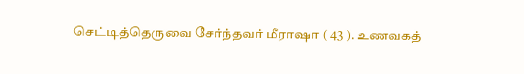செட்டித்தெருவை சேர்ந்தவர் மீராஷா ( 43 ). உணவகத்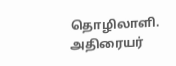தொழிலாளி. அதிரையர்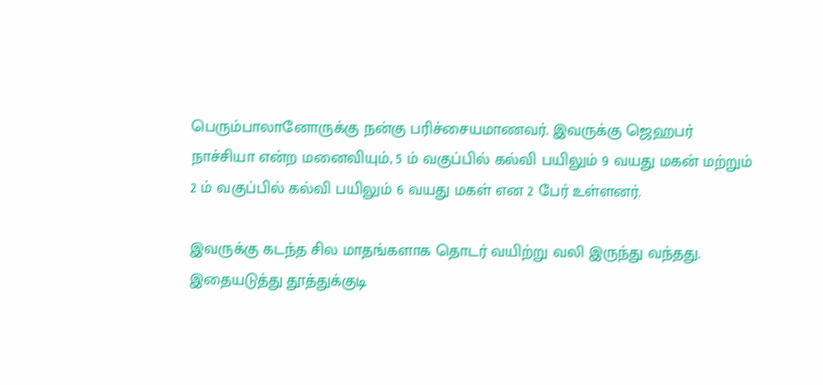பெரும்பாலானோருக்கு நன்கு பரிச்சையமாணவர். இவருக்கு ஜெஹபர் நாச்சியா என்ற மனைவியும், 5 ம் வகுப்பில் கல்வி பயிலும் 9 வயது மகன் மற்றும் 2 ம் வகுப்பில் கல்வி பயிலும் 6 வயது மகள் என 2 பேர் உள்ளனர்.

இவருக்கு கடந்த சில மாதங்களாக தொடர் வயிற்று வலி இருந்து வந்தது. இதையடுத்து தூத்துக்குடி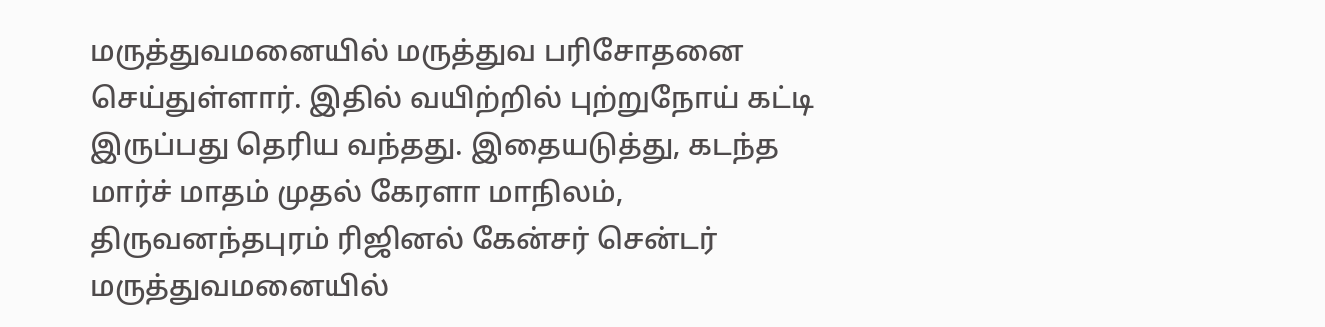மருத்துவமனையில் மருத்துவ பரிசோதனை செய்துள்ளார். இதில் வயிற்றில் புற்றுநோய் கட்டி இருப்பது தெரிய வந்தது. இதையடுத்து, கடந்த மார்ச் மாதம் முதல் கேரளா மாநிலம், திருவனந்தபுரம் ரிஜினல் கேன்சர் சென்டர் மருத்துவமனையில்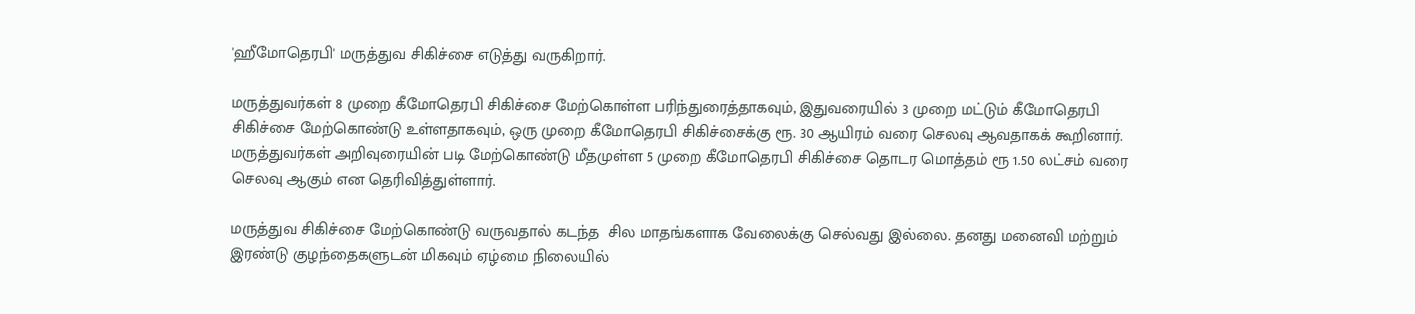'ஹீமோதெரபி' மருத்துவ சிகிச்சை எடுத்து வருகிறார்.

மருத்துவர்கள் 8 முறை கீமோதெரபி சிகிச்சை மேற்கொள்ள பரிந்துரைத்தாகவும், இதுவரையில் 3 முறை மட்டும் கீமோதெரபி சிகிச்சை மேற்கொண்டு உள்ளதாகவும், ஒரு முறை கீமோதெரபி சிகிச்சைக்கு ரூ. 30 ஆயிரம் வரை செலவு ஆவதாகக் கூறினார். மருத்துவர்கள் அறிவுரையின் படி மேற்கொண்டு மீதமுள்ள 5 முறை கீமோதெரபி சிகிச்சை தொடர மொத்தம் ரூ 1.50 லட்சம் வரை செலவு ஆகும் என தெரிவித்துள்ளார்.

மருத்துவ சிகிச்சை மேற்கொண்டு வருவதால் கடந்த  சில மாதங்களாக வேலைக்கு செல்வது இல்லை. தனது மனைவி மற்றும் இரண்டு குழந்தைகளுடன் மிகவும் ஏழ்மை நிலையில்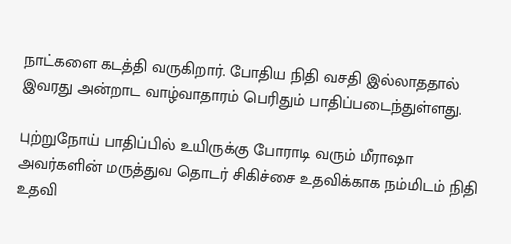நாட்களை கடத்தி வருகிறார். போதிய நிதி வசதி இல்லாததால் இவரது அன்றாட வாழ்வாதாரம் பெரிதும் பாதிப்படைந்துள்ளது.

புற்றுநோய் பாதிப்பில் உயிருக்கு போராடி வரும் மீராஷா அவர்களின் மருத்துவ தொடர் சிகிச்சை உதவிக்காக நம்மிடம் நிதி உதவி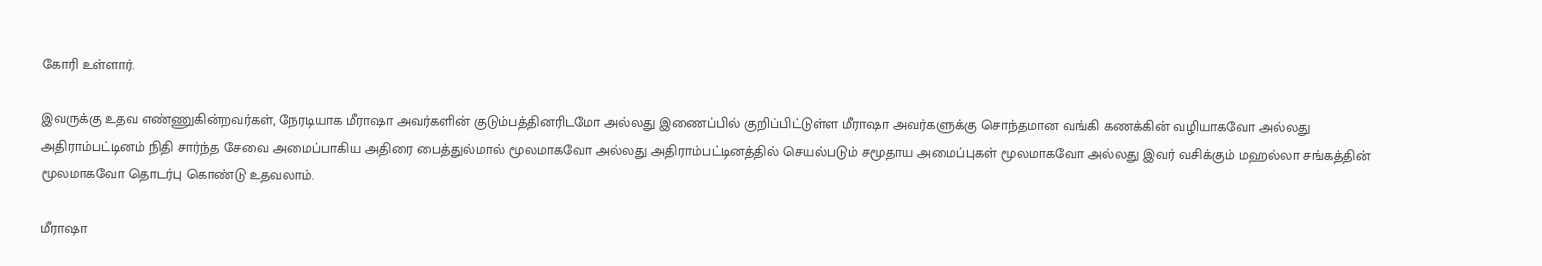கோரி உள்ளார்.

இவருக்கு உதவ எண்ணுகின்றவர்கள், நேரடியாக மீராஷா அவர்களின் குடும்பத்தினரிடமோ அல்லது இணைப்பில் குறிப்பிட்டுள்ள மீராஷா அவர்களுக்கு சொந்தமான வங்கி கணக்கின் வழியாகவோ அல்லது அதிராம்பட்டினம் நிதி சார்ந்த சேவை அமைப்பாகிய அதிரை பைத்துல்மால் மூலமாகவோ அல்லது அதிராம்பட்டினத்தில் செயல்படும் சமூதாய அமைப்புகள் மூலமாகவோ அல்லது இவர் வசிக்கும் மஹல்லா சங்கத்தின் மூலமாகவோ தொடர்பு கொண்டு உதவலாம்.

மீராஷா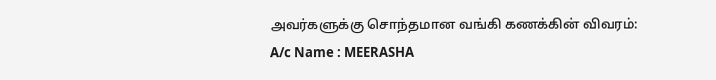அவர்களுக்கு சொந்தமான வங்கி கணக்கின் விவரம்:
A/c Name : MEERASHA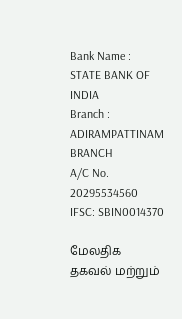Bank Name : STATE BANK OF INDIA
Branch : ADIRAMPATTINAM BRANCH
A/C No. 20295534560
IFSC: SBIN0014370

மேலதிக தகவல் மற்றும்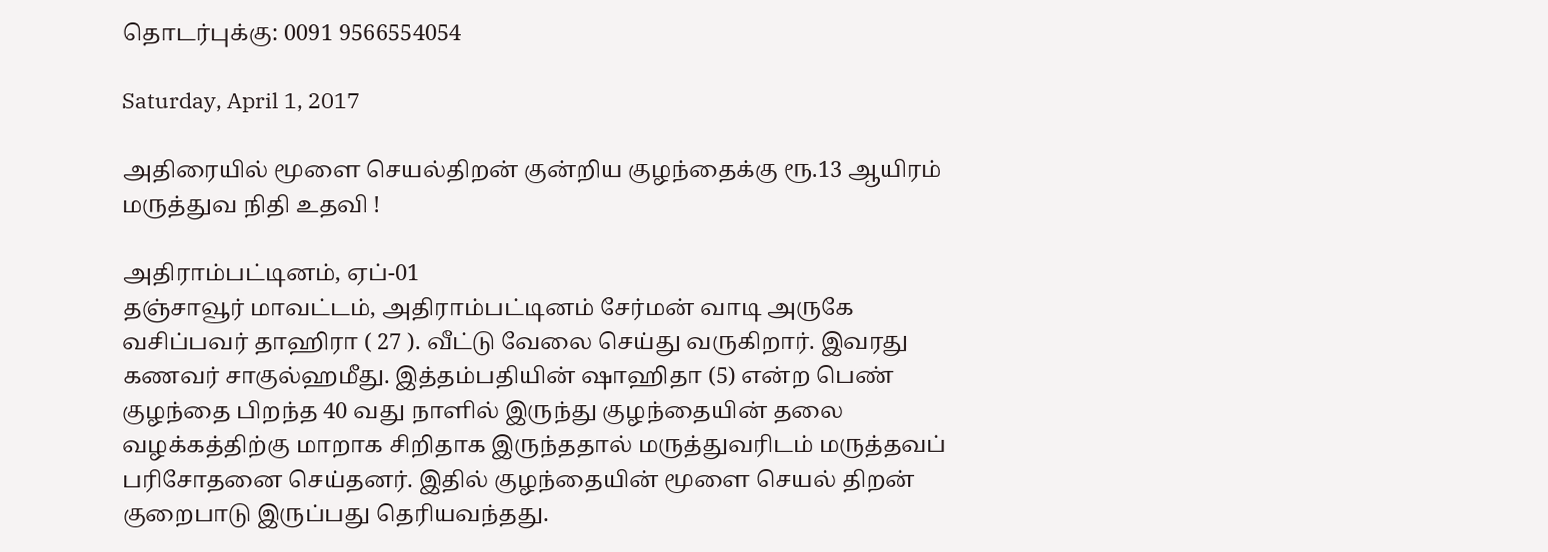தொடர்புக்கு: 0091 9566554054

Saturday, April 1, 2017

அதிரையில் மூளை செயல்திறன் குன்றிய குழந்தைக்கு ரூ.13 ஆயிரம் மருத்துவ நிதி உதவி !

அதிராம்பட்டினம், ஏப்-01
தஞ்சாவூர் மாவட்டம், அதிராம்பட்டினம் சேர்மன் வாடி அருகே வசிப்பவர் தாஹிரா ( 27 ). வீட்டு வேலை செய்து வருகிறார். இவரது கணவர் சாகுல்ஹமீது. இத்தம்பதியின் ஷாஹிதா (5) என்ற பெண் குழந்தை பிறந்த 40 வது நாளில் இருந்து குழந்தையின் தலை வழக்கத்திற்கு மாறாக சிறிதாக இருந்ததால் மருத்துவரிடம் மருத்தவப் பரிசோதனை செய்தனர். இதில் குழந்தையின் மூளை செயல் திறன் குறைபாடு இருப்பது தெரியவந்தது.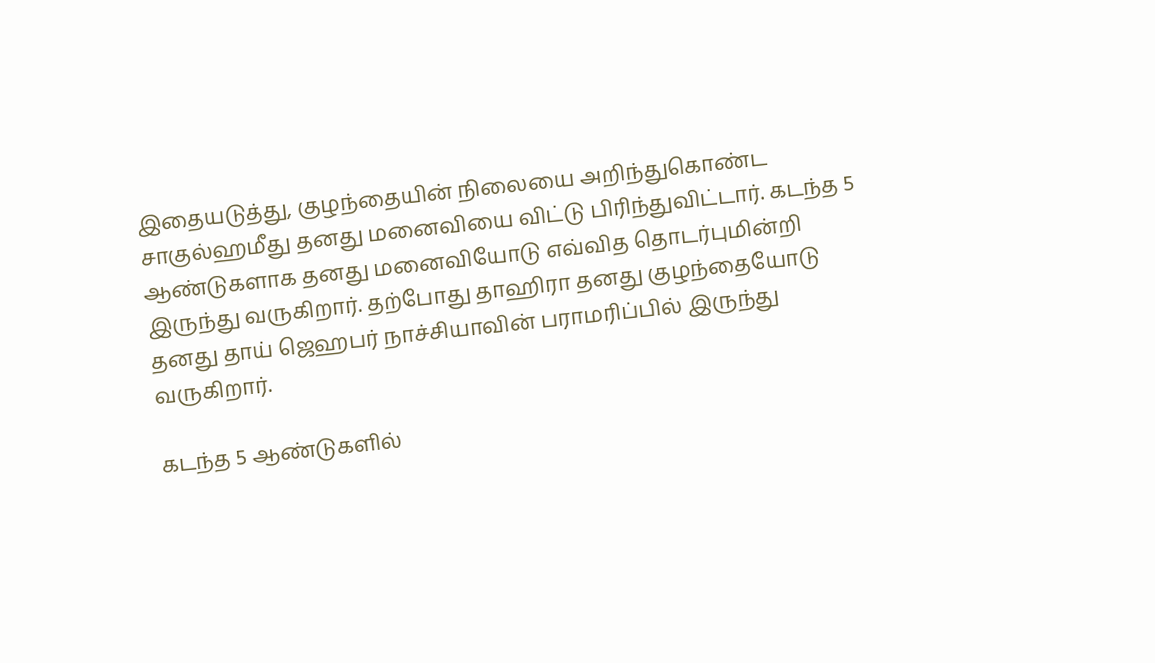இதையடுத்து, குழந்தையின் நிலையை அறிந்துகொண்ட சாகுல்ஹமீது தனது மனைவியை விட்டு பிரிந்துவிட்டார். கடந்த 5 ஆண்டுகளாக தனது மனைவியோடு எவ்வித தொடர்புமின்றி இருந்து வருகிறார். தற்போது தாஹிரா தனது குழந்தையோடு தனது தாய் ஜெஹபர் நாச்சியாவின் பராமரிப்பில் இருந்து வருகிறார்.

கடந்த 5 ஆண்டுகளில்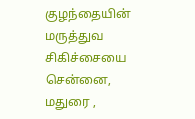குழந்தையின் மருத்துவ சிகிச்சையை சென்னை, மதுரை ,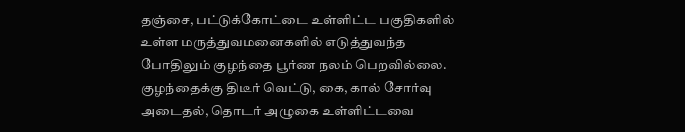தஞ்சை, பட்டுக்கோட்டை உள்ளிட்ட பகுதிகளில் உள்ள மருத்துவமனைகளில் எடுத்துவந்த போதிலும் குழந்தை பூர்ண நலம் பெறவில்லை. குழந்தைக்கு திடீர் வெட்டு, கை, கால் சோர்வு அடைதல், தொடர் அழுகை உள்ளிட்டவை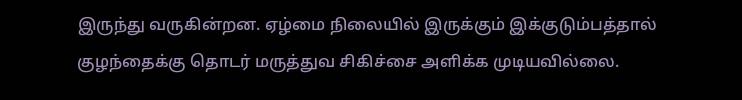இருந்து வருகின்றன. ஏழ்மை நிலையில் இருக்கும் இக்குடும்பத்தால் குழந்தைக்கு தொடர் மருத்துவ சிகிச்சை அளிக்க முடியவில்லை.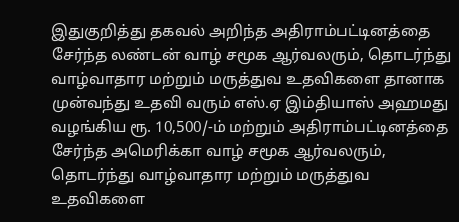இதுகுறித்து தகவல் அறிந்த அதிராம்பட்டினத்தை சேர்ந்த லண்டன் வாழ் சமூக ஆர்வலரும், தொடர்ந்து வாழ்வாதார மற்றும் மருத்துவ உதவிகளை தானாக முன்வந்து உதவி வரும் எஸ்.ஏ இம்தியாஸ் அஹமது வழங்கிய ரூ. 10,500/-ம் மற்றும் அதிராம்பட்டினத்தை சேர்ந்த அமெரிக்கா வாழ் சமூக ஆர்வலரும், தொடர்ந்து வாழ்வாதார மற்றும் மருத்துவ உதவிகளை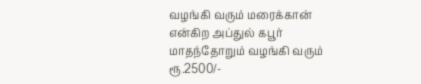வழங்கி வரும் மரைக்கான் என்கிற அப்துல் கபூர் மாதந்தோறும் வழங்கி வரும் ரூ.2500/-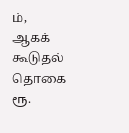ம், ஆகக் கூடுதல் தொகை ரூ.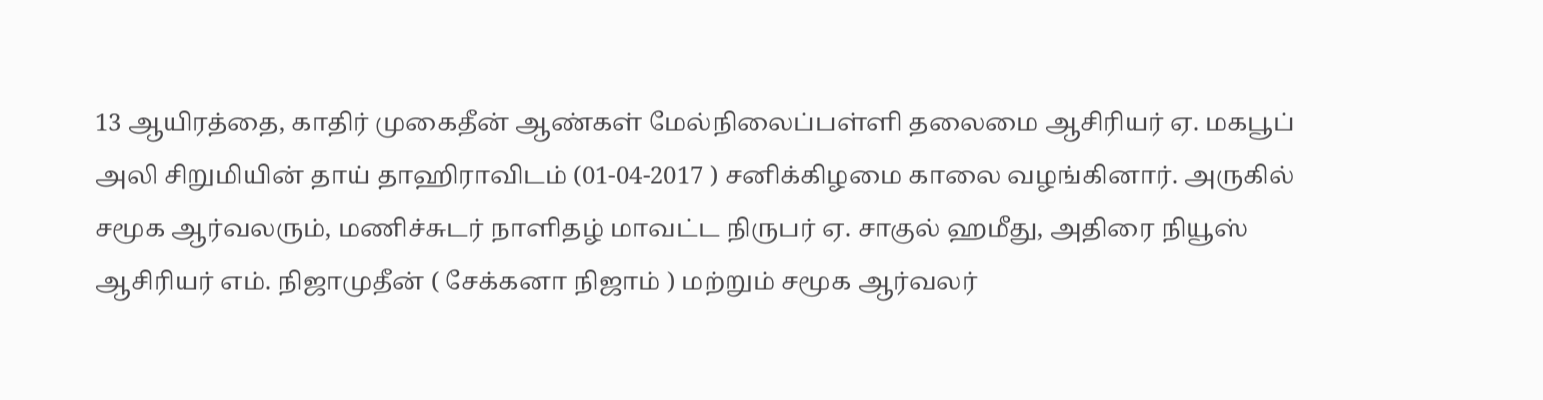13 ஆயிரத்தை, காதிர் முகைதீன் ஆண்கள் மேல்நிலைப்பள்ளி தலைமை ஆசிரியர் ஏ. மகபூப் அலி சிறுமியின் தாய் தாஹிராவிடம் (01-04-2017 ) சனிக்கிழமை காலை வழங்கினார். அருகில் சமூக ஆர்வலரும், மணிச்சுடர் நாளிதழ் மாவட்ட நிருபர் ஏ. சாகுல் ஹமீது, அதிரை நியூஸ் ஆசிரியர் எம். நிஜாமுதீன் ( சேக்கனா நிஜாம் ) மற்றும் சமூக ஆர்வலர்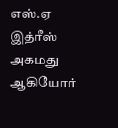எஸ்.ஏ இத்ரீஸ் அகமது ஆகியோர்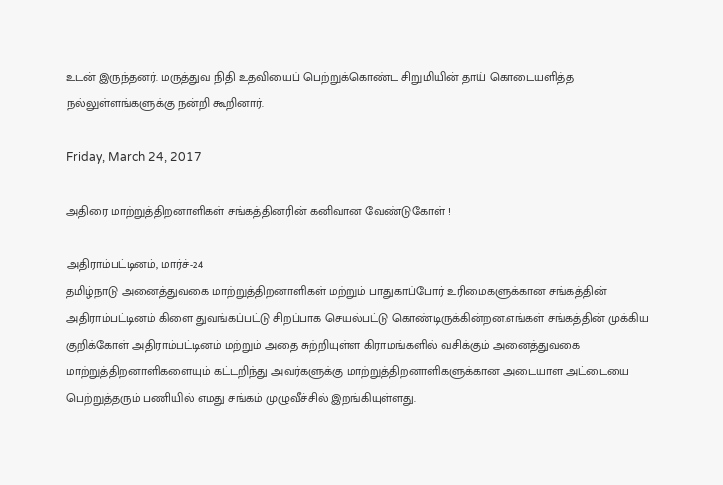உடன் இருந்தனர். மருத்துவ நிதி உதவியைப் பெற்றுக்கொண்ட சிறுமியின் தாய் கொடையளித்த நல்லுள்ளங்களுக்கு நன்றி கூறினார்.

Friday, March 24, 2017

அதிரை மாற்றுத்திறனாளிகள் சங்கத்தினரின் கனிவான வேண்டுகோள் !

அதிராம்பட்டினம், மார்ச்-24
தமிழ்நாடு அனைத்துவகை மாற்றுத்திறனாளிகள் மற்றும் பாதுகாப்போர் உரிமைகளுக்கான சங்கத்தின் அதிராம்பட்டினம் கிளை துவங்கப்பட்டு சிறப்பாக செயல்பட்டு கொண்டிருக்கின்றன.எங்கள் சங்கத்தின் முக்கிய குறிக்கோள் அதிராம்பட்டினம் மற்றும் அதை சுற்றியுள்ள கிராமங்களில் வசிக்கும் அனைத்துவகை மாற்றுத்திறனாளிகளையும் கட்டறிந்து அவர்களுக்கு மாற்றுத்திறனாளிகளுக்கான அடையாள அட்டையை பெற்றுத்தரும் பணியில் எமது சங்கம் முழுவீச்சில் இறங்கியுள்ளது.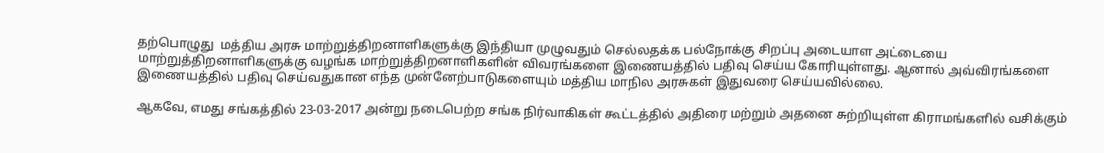தற்பொழுது  மத்திய அரசு மாற்றுத்திறனாளிகளுக்கு இந்தியா முழுவதும் செல்லதக்க பல்நோக்கு சிறப்பு அடையாள அட்டையை மாற்றுத்திறனாளிகளுக்கு வழங்க மாற்றுத்திறனாளிகளின் விவரங்களை இணையத்தில் பதிவு செய்ய கோரியுள்ளது. ஆனால் அவ்விரங்களை இணையத்தில் பதிவு செய்வதுகான எந்த முன்னேற்பாடுகளையும் மத்திய மாநில அரசுகள் இதுவரை செய்யவில்லை.

ஆகவே, எமது சங்கத்தில் 23-03-2017 அன்று நடைபெற்ற சங்க நிர்வாகிகள் கூட்டத்தில் அதிரை மற்றும் அதனை சுற்றியுள்ள கிராமங்களில் வசிக்கும்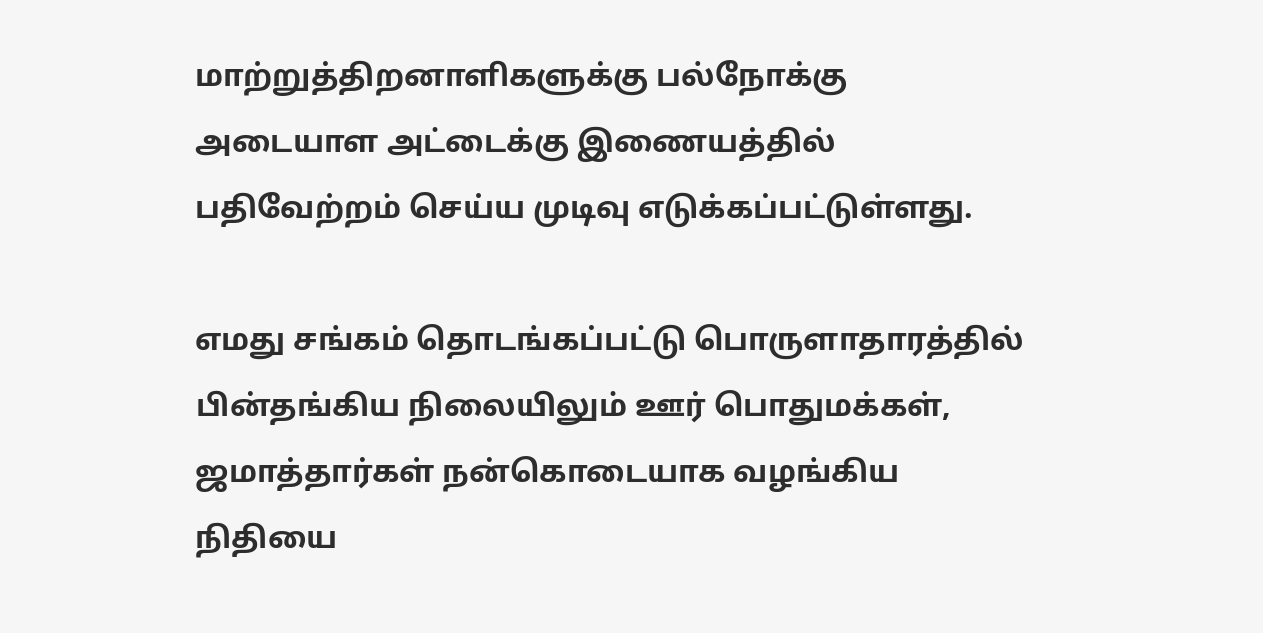மாற்றுத்திறனாளிகளுக்கு பல்நோக்கு அடையாள அட்டைக்கு இணையத்தில் பதிவேற்றம் செய்ய முடிவு எடுக்கப்பட்டுள்ளது.

எமது சங்கம் தொடங்கப்பட்டு பொருளாதாரத்தில் பின்தங்கிய நிலையிலும் ஊர் பொதுமக்கள், ஜமாத்தார்கள் நன்கொடையாக வழங்கிய நிதியை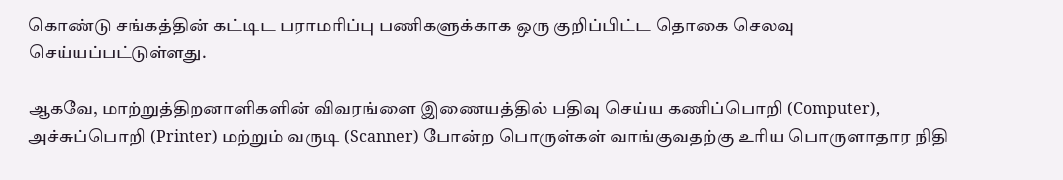கொண்டு சங்கத்தின் கட்டிட பராமரிப்பு பணிகளுக்காக ஒரு குறிப்பிட்ட தொகை செலவு செய்யப்பட்டுள்ளது.

ஆகவே, மாற்றுத்திறனாளிகளின் விவரங்ளை இணையத்தில் பதிவு செய்ய கணிப்பொறி (Computer), அச்சுப்பொறி (Printer) மற்றும் வருடி (Scanner) போன்ற பொருள்கள் வாங்குவதற்கு உரிய பொருளாதார நிதி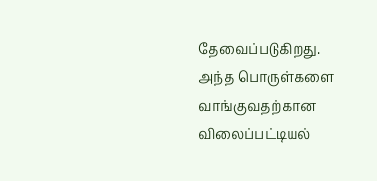தேவைப்படுகிறது. அந்த பொருள்களை வாங்குவதற்கான விலைப்பட்டியல்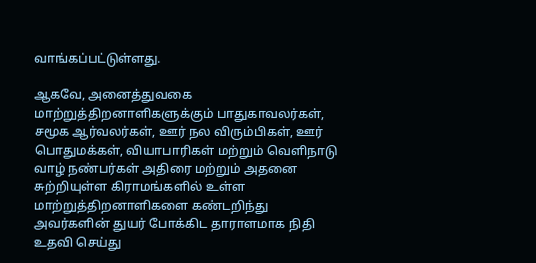வாங்கப்பட்டுள்ளது.

ஆகவே, அனைத்துவகை மாற்றுத்திறனாளிகளுக்கும் பாதுகாவலர்கள், சமூக ஆர்வலர்கள், ஊர் நல விரும்பிகள், ஊர் பொதுமக்கள், வியாபாரிகள் மற்றும் வெளிநாடு வாழ் நண்பர்கள் அதிரை மற்றும் அதனை சுற்றியுள்ள கிராமங்களில் உள்ள மாற்றுத்திறனாளிகளை கண்டறிந்து அவர்களின் துயர் போக்கிட தாராளமாக நிதி உதவி செய்து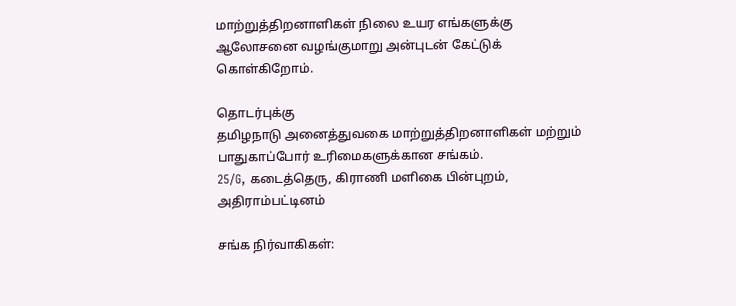மாற்றுத்திறனாளிகள் நிலை உயர எங்களுக்கு ஆலோசனை வழங்குமாறு அன்புடன் கேட்டுக் கொள்கிறோம்.

தொடர்புக்கு
தமிழநாடு அனைத்துவகை மாற்றுத்திறனாளிகள் மற்றும் பாதுகாப்போர் உரிமைகளுக்கான சங்கம்.
25/G, கடைத்தெரு, கிராணி மளிகை பின்புறம், அதிராம்பட்டினம்

சங்க நிர்வாகிகள்: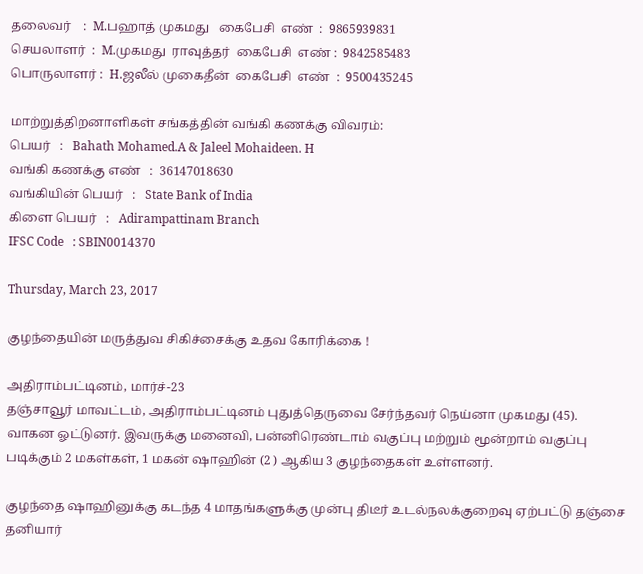தலைவர்    :  M.பஹாத் முகமது   கைபேசி  எண்  :  9865939831
செயலாளர்  :  M.முகமது  ராவுத்தர்  கைபேசி  எண் :  9842585483
பொருலாளர் :  H.ஜலீல் முகைதீன்  கைபேசி  எண்  :  9500435245

மாற்றுத்திறனாளிகள் சங்கத்தின் வங்கி கணக்கு விவரம்:
பெயர்   :   Bahath Mohamed.A & Jaleel Mohaideen. H
வங்கி கணக்கு எண்   :  36147018630
வங்கியின் பெயர்   :   State Bank of India
கிளை பெயர்   :   Adirampattinam Branch
IFSC Code   : SBIN0014370

Thursday, March 23, 2017

குழந்தையின் மருத்துவ சிகிச்சைக்கு உதவ கோரிக்கை !

அதிராம்பட்டினம், மார்ச்-23
தஞ்சாவூர் மாவட்டம், அதிராம்பட்டினம் புதுத்தெருவை சேர்ந்தவர் நெய்னா முகமது (45). வாகன ஓட்டுனர். இவருக்கு மனைவி, பன்னிரெண்டாம் வகுப்பு மற்றும் மூன்றாம் வகுப்பு படிக்கும் 2 மகள்கள், 1 மகன் ஷாஹின் (2 ) ஆகிய 3 குழந்தைகள் உள்ளனர்.

குழந்தை ஷாஹினுக்கு கடந்த 4 மாதங்களுக்கு முன்பு திடீர் உடல்நலக்குறைவு ஏற்பட்டு தஞ்சை தனியார்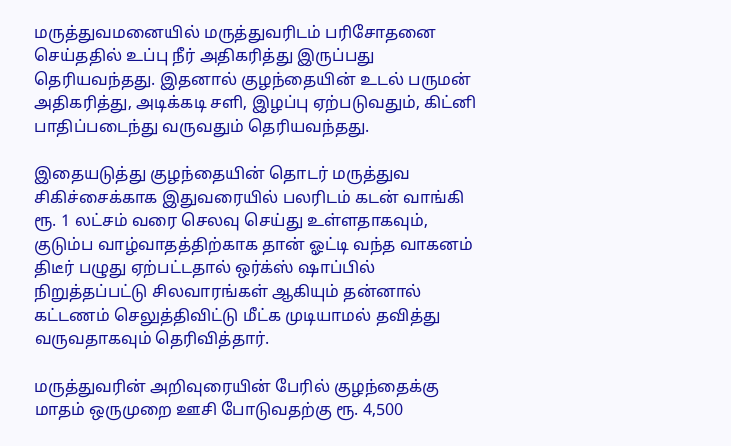மருத்துவமனையில் மருத்துவரிடம் பரிசோதனை செய்ததில் உப்பு நீர் அதிகரித்து இருப்பது தெரியவந்தது. இதனால் குழந்தையின் உடல் பருமன் அதிகரித்து, அடிக்கடி சளி, இழப்பு ஏற்படுவதும், கிட்னி பாதிப்படைந்து வருவதும் தெரியவந்தது.

இதையடுத்து குழந்தையின் தொடர் மருத்துவ சிகிச்சைக்காக இதுவரையில் பலரிடம் கடன் வாங்கி ரூ. 1 லட்சம் வரை செலவு செய்து உள்ளதாகவும், குடும்ப வாழ்வாதத்திற்காக தான் ஓட்டி வந்த வாகனம் திடீர் பழுது ஏற்பட்டதால் ஒர்க்ஸ் ஷாப்பில் நிறுத்தப்பட்டு சிலவாரங்கள் ஆகியும் தன்னால் கட்டணம் செலுத்திவிட்டு மீட்க முடியாமல் தவித்து வருவதாகவும் தெரிவித்தார்.

மருத்துவரின் அறிவுரையின் பேரில் குழந்தைக்கு மாதம் ஒருமுறை ஊசி போடுவதற்கு ரூ. 4,500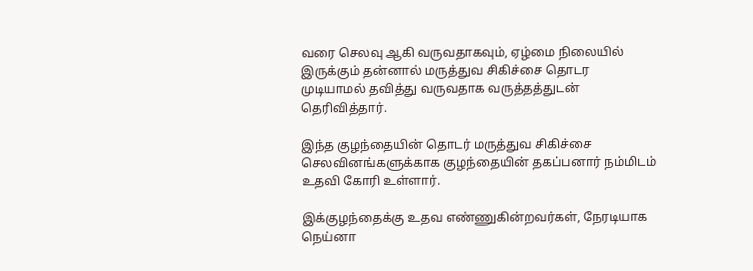வரை செலவு ஆகி வருவதாகவும், ஏழ்மை நிலையில் இருக்கும் தன்னால் மருத்துவ சிகிச்சை தொடர முடியாமல் தவித்து வருவதாக வருத்தத்துடன் தெரிவித்தார்.

இந்த குழந்தையின் தொடர் மருத்துவ சிகிச்சை செலவினங்களுக்காக குழந்தையின் தகப்பனார் நம்மிடம் உதவி கோரி உள்ளார்.

இக்குழந்தைக்கு உதவ எண்ணுகின்றவர்கள், நேரடியாக நெய்னா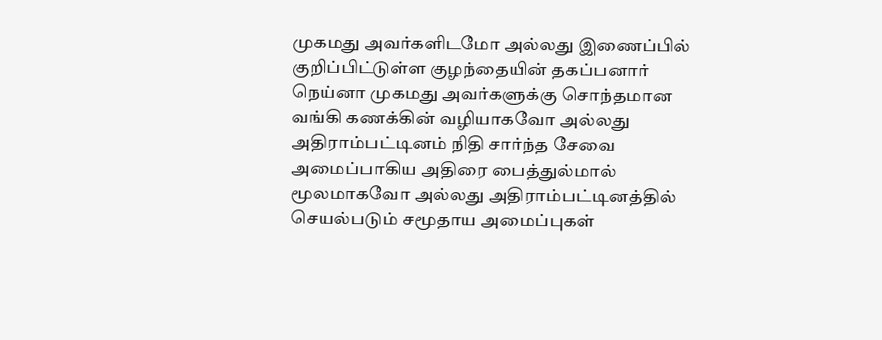முகமது அவர்களிடமோ அல்லது இணைப்பில் குறிப்பிட்டுள்ள குழந்தையின் தகப்பனார் நெய்னா முகமது அவர்களுக்கு சொந்தமான வங்கி கணக்கின் வழியாகவோ அல்லது அதிராம்பட்டினம் நிதி சார்ந்த சேவை அமைப்பாகிய அதிரை பைத்துல்மால் மூலமாகவோ அல்லது அதிராம்பட்டினத்தில் செயல்படும் சமூதாய அமைப்புகள்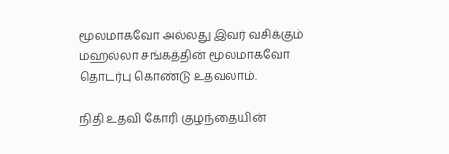மூலமாகவோ அல்லது இவர் வசிக்கும் மஹல்லா சங்கத்தின் மூலமாகவோ தொடர்பு கொண்டு உதவலாம்.

நிதி உதவி கோரி குழந்தையின்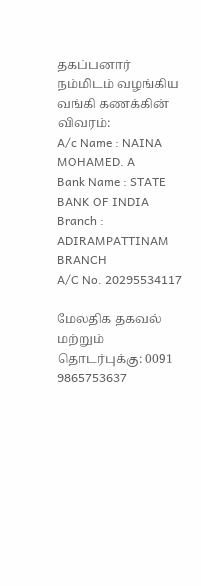தகப்பனார் நம்மிடம் வழங்கிய வங்கி கணக்கின் விவரம்:
A/c Name : NAINA MOHAMED. A
Bank Name : STATE BANK OF INDIA
Branch : ADIRAMPATTINAM BRANCH
A/C No. 20295534117

மேலதிக தகவல் மற்றும் தொடர்புக்கு: 0091 9865753637